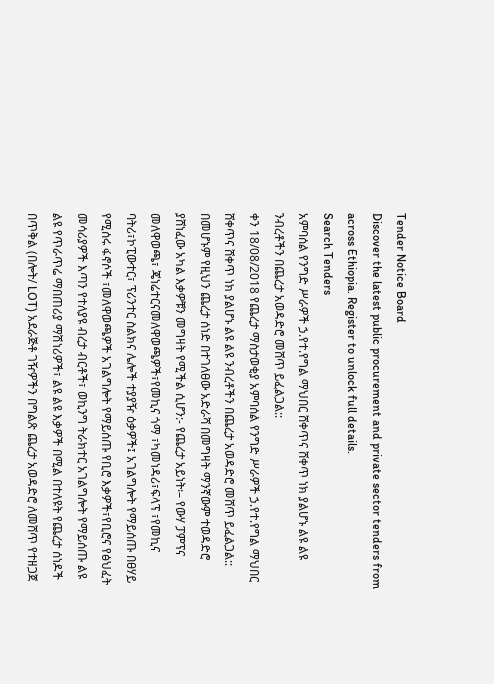Tender Notice Board
Discover the latest public procurement and private sector tenders from across Ethiopia. Register to unlock full details.
Search Tenders
አምባሰል የንግድ ሥራዎች ኃ.የተ.የግል ማህበር ሸቀጥና ሸቀጥ ነክ ያልሆኑ ልዩ ልዩ ንብረቶችን በጨረታ አወዳድሮ መሸጥ ይፈልጋል::
ቀን 18/08/2018 የጨረታ ማስታወቂያ አምባሰል የንግድ ሥራዎች ኃ.የተ.የግል ማህበር ሸቀጥና ሸቀጥ ነክ ያልሆኑ ልዩ ልዩ ንብረቶችን በጨረታ አወዳድሮ መሸጥ ይፈልጋል:: በመሆኑም የዚህን ጨረታ ሰነድ በተገለፀው አድራሻ በመግዛት ማንኛውም ተወዳድሮ ያሸነፈው አካል እቃዎቹን መግዛት የሚችል ሲሆን:- የጨረታ አይነት፡– የውሃ ፓምፕና መለዋወጫ፣ ጄነሬተርናመለዋወጫዎች፣የመኪና ጎማ ፣ካመነዳሪ፣ፍላፕ ፣የመኪና ባትሪ፣ኮፒውተር፣ ፕሪንተር ስልክና ሌሎች ተያያዥ ዕቃዎች፤ አገልግሎት የማይሰጡ በፀሃይ የሚሰሩ ፋኖሶች ፣መለዋወጫዎች አገልግሎት የማይሰጡ የቢሮ እቃዎች፣የቢሮና የፅህፈት መሳሪያዎች እጣን የተለያዩ ብረታ ብርቶች፣ ወኪንግ ትራክተር አገልግሎት የማይሰጡ ልዩ ልዩ የጥራጥሬ ማበጠሪያ ማሽነሪዎች፣ ልዩ ልዩ እቃዎች በሚል በተለዩት የጨረታ ሰነዶች በጥቅል (በሎት/ LOT) አደራጅቶ ገዥዎችን በግልጽ ጨረታ አወዳድሮ ለመሸጥ የተዘጋጀ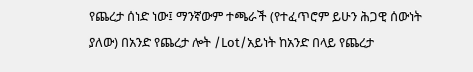የጨረታ ሰነድ ነው፤ ማንኛውም ተጫራች (የተፈጥሮም ይሁን ሕጋዊ ሰውነት ያለው) በአንድ የጨረታ ሎት /Lot/አይነት ከአንድ በላይ የጨረታ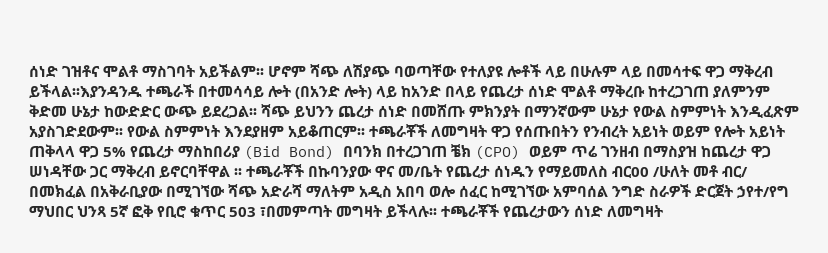ሰነድ ገዝቶና ሞልቶ ማስገባት አይችልም፡፡ ሆኖም ሻጭ ለሽያጭ ባወጣቸው የተለያዩ ሎቶች ላይ በሁሉም ላይ በመሳተፍ ዋጋ ማቅረብ ይችላል፡፡እያንዳንዱ ተጫራች በተመሳሳይ ሎት (በአንድ ሎት) ላይ ከአንድ በላይ የጨረታ ሰነድ ሞልቶ ማቅረቡ ከተረጋገጠ ያለምንም ቅድመ ሁኔታ ከውድድር ውጭ ይደረጋል፡፡ ሻጭ ይህንን ጨረታ ሰነድ በመሸጡ ምክንያት በማንኛውም ሁኔታ የውል ስምምነት እንዲፈጽም አያስገድደውም፡፡ የውል ስምምነት እንደያዘም አይቆጠርም፡፡ ተጫራቾች ለመግዛት ዋጋ የሰጡበትን የንብረት አይነት ወይም የሎት አይነት ጠቅላላ ዋጋ 5% የጨረታ ማስከበሪያ (Bid Bond) በባንክ በተረጋገጠ ቼክ (CPO) ወይም ጥሬ ገንዘብ በማስያዝ ከጨረታ ዋጋ ሠነዳቸው ጋር ማቅረብ ይኖርባቸዋል ፡፡ ተጫራቾች በኩባንያው ዋና መ/ቤት የጨረታ ሰነዱን የማይመለስ ብር00 /ሁለት መቶ ብር/ በመክፈል በአቅራቢያው በሚገኘው ሻጭ አድራሻ ማለትም አዲስ አበባ ወሎ ሰፈር ከሚገኘው አምባሰል ንግድ ስራዎች ድርጀት ኃየተ/የግ ማህበር ህንጻ 5ኛ ፎቅ የቢሮ ቁጥር 503 ፣በመምጣት መግዛት ይችላሉ፡፡ ተጫራቾች የጨረታውን ሰነድ ለመግዛት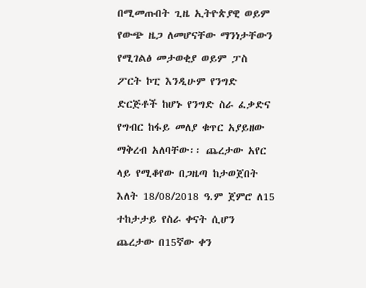በሚመጡበት ጊዜ ኢትዮጵያዊ ወይም የውጭ ዜጋ ለመሆናቸው ማንነታቸውን የሚገልፅ መታወቂያ ወይም ፓስ ፖርት ኮፒ እንዲሁም የንግድ ድርጅቶች ከሆኑ የንግድ ስራ ፈቃድና የግብር ከፋይ መለያ ቁጥር አያይዘው ማቅረብ አለባቸው፡፡ ጨረታው አየር ላይ የሚቆየው በጋዜጣ ከታወጀበት እለት 18/08/2018 ዓ.ም ጀምሮ ለ15 ተከታታይ የስራ ቀናት ሲሆን ጨረታው በ15ኛው ቀን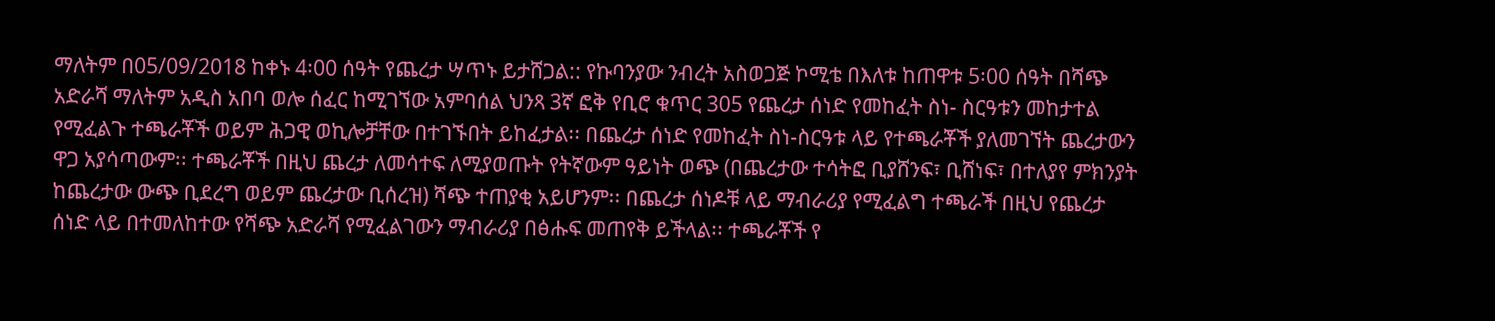ማለትም በ05/09/2018 ከቀኑ 4፡00 ሰዓት የጨረታ ሣጥኑ ይታሸጋል:: የኩባንያው ንብረት አስወጋጅ ኮሚቴ በእለቱ ከጠዋቱ 5፡00 ሰዓት በሻጭ አድራሻ ማለትም አዲስ አበባ ወሎ ሰፈር ከሚገኘው አምባሰል ህንጻ 3ኛ ፎቅ የቢሮ ቁጥር 305 የጨረታ ሰነድ የመከፈት ስነ- ስርዓቱን መከታተል የሚፈልጉ ተጫራቾች ወይም ሕጋዊ ወኪሎቻቸው በተገኙበት ይከፈታል፡፡ በጨረታ ሰነድ የመከፈት ስነ-ስርዓቱ ላይ የተጫራቾች ያለመገኘት ጨረታውን ዋጋ አያሳጣውም፡፡ ተጫራቾች በዚህ ጨረታ ለመሳተፍ ለሚያወጡት የትኛውም ዓይነት ወጭ (በጨረታው ተሳትፎ ቢያሸንፍ፣ ቢሸነፍ፣ በተለያየ ምክንያት ከጨረታው ውጭ ቢደረግ ወይም ጨረታው ቢሰረዝ) ሻጭ ተጠያቂ አይሆንም፡፡ በጨረታ ሰነዶቹ ላይ ማብራሪያ የሚፈልግ ተጫራች በዚህ የጨረታ ሰነድ ላይ በተመለከተው የሻጭ አድራሻ የሚፈልገውን ማብራሪያ በፅሑፍ መጠየቅ ይችላል፡፡ ተጫራቾች የ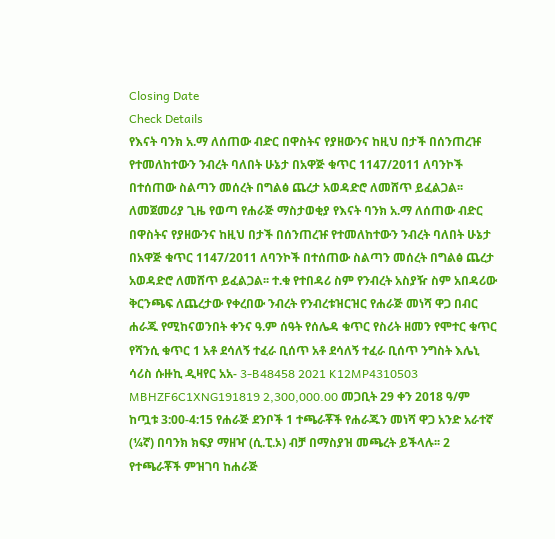Closing Date
Check Details
የእናት ባንክ አ.ማ ለሰጠው ብድር በዋስትና የያዘውንና ከዚህ በታች በሰንጠረዡ የተመለከተውን ንብረት ባለበት ሁኔታ በአዋጅ ቁጥር 1147/2011 ለባንኮች በተሰጠው ስልጣን መሰረት በግልፅ ጨረታ አወዳድሮ ለመሸጥ ይፈልጋል፡፡
ለመጀመሪያ ጊዜ የወጣ የሐራጅ ማስታወቂያ የእናት ባንክ አ.ማ ለሰጠው ብድር በዋስትና የያዘውንና ከዚህ በታች በሰንጠረዡ የተመለከተውን ንብረት ባለበት ሁኔታ በአዋጅ ቁጥር 1147/2011 ለባንኮች በተሰጠው ስልጣን መሰረት በግልፅ ጨረታ አወዳድሮ ለመሸጥ ይፈልጋል፡፡ ተ.ቁ የተበዳሪ ስም የንብረት አስያዥ ስም አበዳሪው ቅርንጫፍ ለጨረታው የቀረበው ንብረት የንብረቱዝርዝር የሐራጅ መነሻ ዋጋ በብር ሐራጁ የሚከናወንበት ቀንና ዓ.ም ሰዓት የሰሌዳ ቁጥር የስሪት ዘመን የሞተር ቁጥር የሻንሲ ቁጥር 1 አቶ ደሳለኝ ተፈራ ቢሰጥ አቶ ደሳለኝ ተፈራ ቢሰጥ ንግስት እሌኒ ሳሪስ ሱዙኪ ዲዛየር አአ- 3-B48458 2021 K12MP4310503 MBHZF6C1XNG191819 2,300,000.00 መጋቢት 29 ቀን 2018 ዓ/ም ከጧቱ 3:00-4:15 የሐራጅ ደንቦች 1 ተጫራቾች የሐራጁን መነሻ ዋጋ አንድ አራተኛ (¼ኛ) በባንክ ክፍያ ማዘዣ (ሲ.ፒ.ኦ) ብቻ በማስያዝ መጫረት ይችላሉ፡፡ 2 የተጫራቾች ምዝገባ ከሐራጅ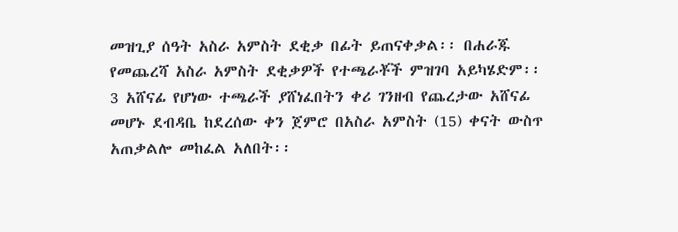መዝጊያ ሰዓት አስራ አምስት ደቂቃ በፊት ይጠናቀቃል፡፡ በሐራጁ የመጨረሻ አስራ አምስት ደቂቃዎች የተጫራቾች ምዝገባ አይካሄድም፡፡ 3 አሸናፊ የሆነው ተጫራች ያሸነፈበትን ቀሪ ገንዘብ የጨረታው አሸናፊ መሆኑ ደብዳቤ ከደረሰው ቀን ጀምሮ በአስራ አምስት (15) ቀናት ውስጥ አጠቃልሎ መከፈል አለበት፡፡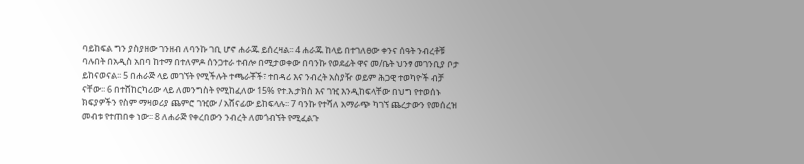ባይከፍል ግን ያስያዘው ገንዘብ ለባንኩ ገቢ ሆኖ ሐራጁ ይሰረዛል፡፡ 4 ሐራጁ ከላይ በተገለፀው ቀንና ሰዓት ንብረቶቹ ባሉበት በአዲስ አበባ ከተማ በተለምዶ ሰንጋተራ ተብሎ በሚታወቀው በባንኩ የወደፊት ዋና መ/ቤት ህንፃ መገንቢያ ቦታ ይከናወናል፡፡ 5 በሐራጅ ላይ መገኘት የሚችሉት ተጫራቾች፣ ተበዳሪ እና ንብረት አስያዥ ወይም ሕጋዊ ተወካዮች ብቻ ናቸው፡፡ 6 በተሸከርካሪው ላይ ለመንግስት የሚከፈለው 15% የተ.እ.ታክስ እና ገዢ እንዲከፍላቸው በህግ የተወሰኑ ክፍያዎችን የስም ማዛወሪያ ጨምሮ ገዢው / አሸናፊው ይከፍላሉ፡፡ 7 ባንኩ የተሻለ አማራጭ ካገኘ ጨረታውን የመሰረዝ መብቱ የተጠበቀ ነው፡፡ 8 ለሐራጅ የቀረበውን ንብረት ለመጎብኘት የሚፈልጉ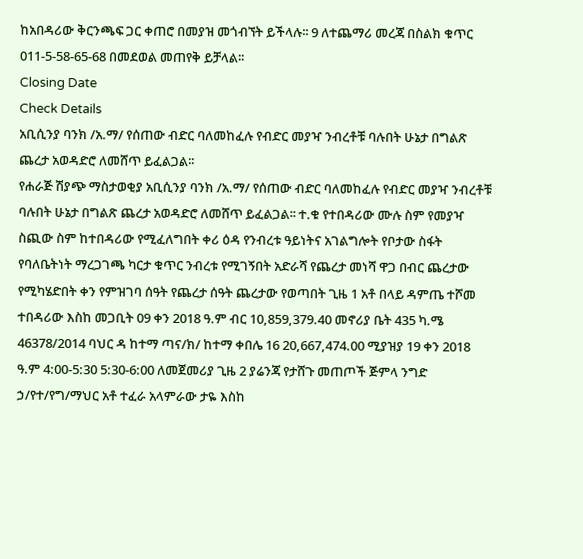ከአበዳሪው ቅርንጫፍ ጋር ቀጠሮ በመያዝ መጎብኘት ይችላሉ፡፡ 9 ለተጨማሪ መረጃ በስልክ ቁጥር 011-5-58-65-68 በመደወል መጠየቅ ይቻላል፡፡
Closing Date
Check Details
አቢሲንያ ባንክ /አ.ማ/ የሰጠው ብድር ባለመከፈሉ የብድር መያዣ ንብረቶቹ ባሉበት ሁኔታ በግልጽ ጨረታ አወዳድሮ ለመሸጥ ይፈልጋል፡፡
የሐራጅ ሽያጭ ማስታወቂያ አቢሲንያ ባንክ /አ.ማ/ የሰጠው ብድር ባለመከፈሉ የብድር መያዣ ንብረቶቹ ባሉበት ሁኔታ በግልጽ ጨረታ አወዳድሮ ለመሸጥ ይፈልጋል፡፡ ተ.ቁ የተበዳሪው ሙሉ ስም የመያዣ ስጪው ስም ከተበዳሪው የሚፈለግበት ቀሪ ዕዳ የንብረቱ ዓይነትና አገልግሎት የቦታው ስፋት የባለቤትነት ማረጋገጫ ካርታ ቁጥር ንብረቱ የሚገኝበት አድራሻ የጨረታ መነሻ ዋጋ በብር ጨረታው የሚካሄድበት ቀን የምዝገባ ሰዓት የጨረታ ሰዓት ጨረታው የወጣበት ጊዜ 1 አቶ በላይ ዳምጤ ተሾመ ተበዳሪው እስከ መጋቢት 09 ቀን 2018 ዓ.ም ብር 10,859,379.40 መኖሪያ ቤት 435 ካ.ሜ 46378/2014 ባህር ዳ ከተማ ጣና/ክ/ ከተማ ቀበሌ 16 20,667,474.00 ሚያዝያ 19 ቀን 2018 ዓ.ም 4:00-5:30 5:30-6:00 ለመጀመሪያ ጊዜ 2 ያሬንጃ የታሸጉ መጠጦች ጅምላ ንግድ ኃ/የተ/የግ/ማህር አቶ ተፈራ አላምራው ታዬ እስከ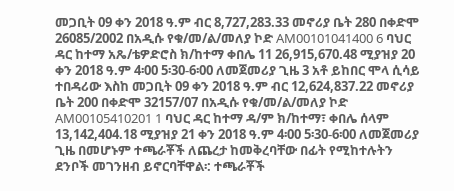መጋቢት 09 ቀን 2018 ዓ.ም ብር 8,727,283.33 መኖሪያ ቤት 280 በቀድሞ 26085/2002 በአዲሱ የቁ/መ/ል/መለያ ኮድ AM00101041400 6 ባህር ዳር ከተማ አጼ/ቴዎድሮስ ክ/ከተማ ቀበሌ 11 26,915,670.48 ሚያዝያ 20 ቀን 2018 ዓ.ም 4፡00 5፡30-6፡00 ለመጀመሪያ ጊዜ 3 አቶ ይከበር ሞላ ሲሳይ ተበዳሪው እስከ መጋቢት 09 ቀን 2018 ዓ.ም ብር 12,624,837.22 መኖሪያ ቤት 200 በቀድሞ 32157/07 በአዲሱ የቁ/መ/ል/መለያ ኮድ AM00105410201 1 ባህር ዳር ከተማ ዳ/ም ክ/ከተማ፣ ቀበሌ ሰላም 13,142,404.18 ሚያዝያ 21 ቀን 2018 ዓ.ም 4፡00 5፡30-6፡00 ለመጀመሪያ ጊዜ በመሆኑም ተጫራቾች ለጨረታ ከመቅረባቸው በፊት የሚከተሉትን ደንቦች መገንዘብ ይኖርባቸዋል፡: ተጫራቾች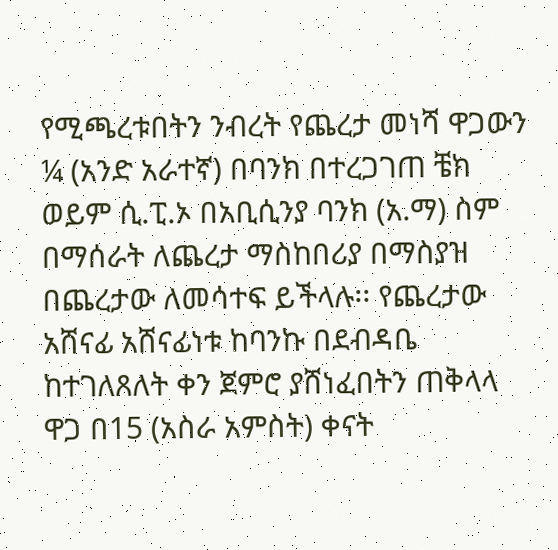የሚጫረቱበትን ንብረት የጨረታ መነሻ ዋጋውን ¼ (አንድ አራተኛ) በባንክ በተረጋገጠ ቼክ ወይም ሲ.ፒ.ኦ በአቢሲንያ ባንክ (አ.ማ) ስም በማሰራት ለጨረታ ማስከበሪያ በማስያዝ በጨረታው ለመሳተፍ ይችላሉ፡፡ የጨረታው አሸናፊ አሸናፊነቱ ከባንኩ በደብዳቤ ከተገለጸለት ቀን ጀምሮ ያሸነፈበትን ጠቅላላ ዋጋ በ15 (አስራ አምስት) ቀናት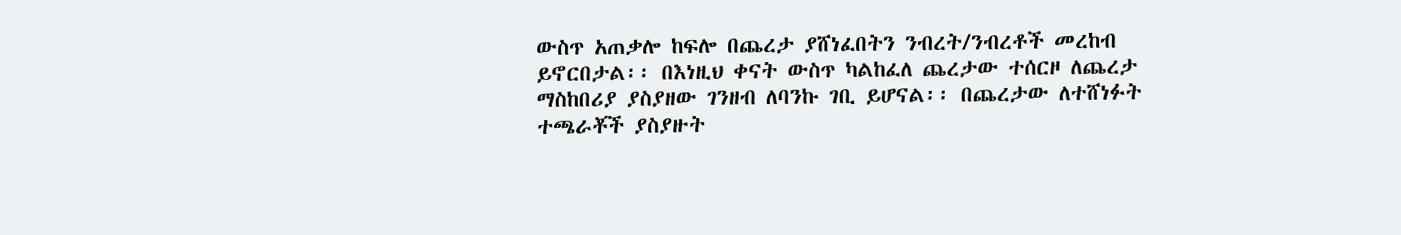ውስጥ አጠቃሎ ከፍሎ በጨረታ ያሸነፈበትን ንብረት/ንብረቶች መረከብ ይኖርበታል፡፡ በእነዚህ ቀናት ውስጥ ካልከፈለ ጨረታው ተሰርዞ ለጨረታ ማስከበሪያ ያስያዘው ገንዘብ ለባንኩ ገቢ ይሆናል፡፡ በጨረታው ለተሸነፉት ተጫራቾች ያስያዙት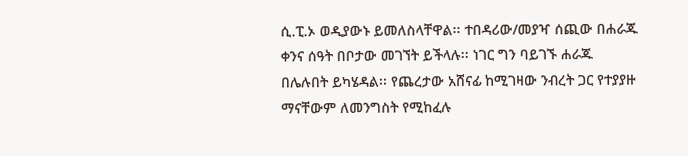ሲ.ፒ.ኦ ወዲያውኑ ይመለስላቸዋል፡፡ ተበዳሪው/መያዣ ሰጪው በሐራጁ ቀንና ሰዓት በቦታው መገኘት ይችላሉ፡፡ ነገር ግን ባይገኙ ሐራጁ በሌሉበት ይካሄዳል፡፡ የጨረታው አሸናፊ ከሚገዛው ንብረት ጋር የተያያዙ ማናቸውም ለመንግስት የሚከፈሉ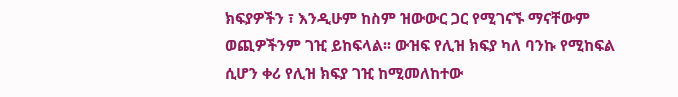ክፍያዎችን ፣ እንዲሁም ከስም ዝውውር ጋር የሚገናኙ ማናቸውም ወጪዎችንም ገዢ ይከፍላል፡፡ ውዝፍ የሊዝ ክፍያ ካለ ባንኩ የሚከፍል ሲሆን ቀሪ የሊዝ ክፍያ ገዢ ከሚመለከተው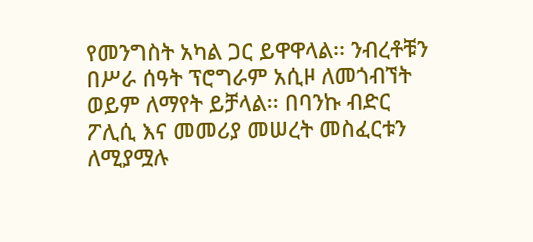የመንግስት አካል ጋር ይዋዋላል፡፡ ንብረቶቹን በሥራ ሰዓት ፕሮግራም አሲዞ ለመጎብኘት ወይም ለማየት ይቻላል፡፡ በባንኩ ብድር ፖሊሲ እና መመሪያ መሠረት መስፈርቱን ለሚያሟሉ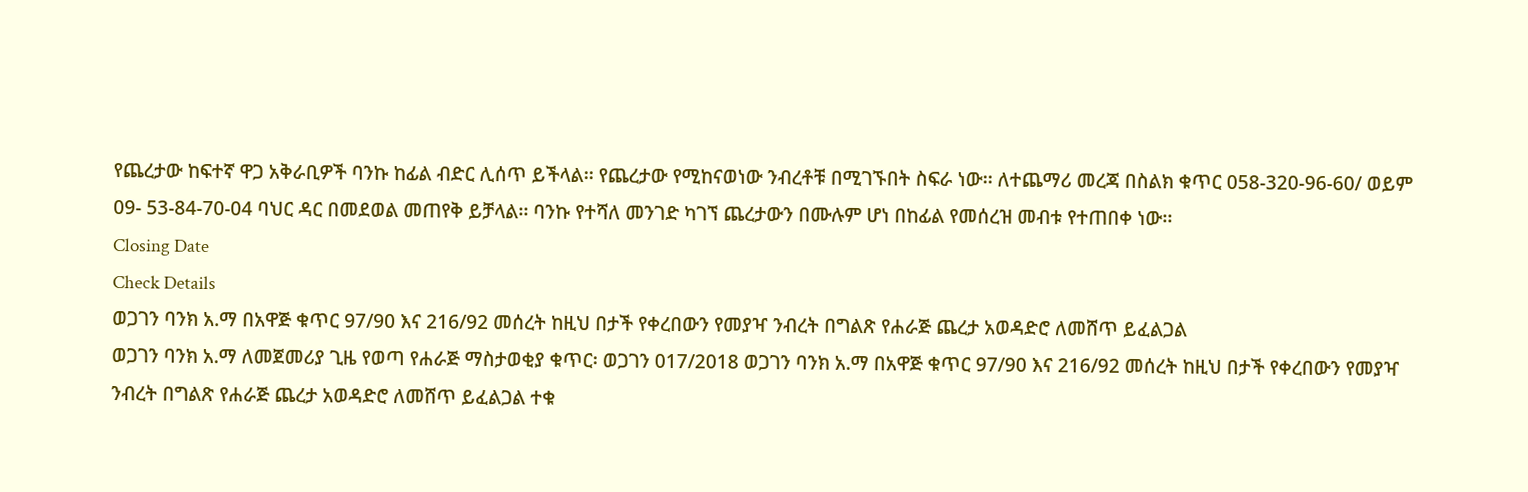የጨረታው ከፍተኛ ዋጋ አቅራቢዎች ባንኩ ከፊል ብድር ሊሰጥ ይችላል፡፡ የጨረታው የሚከናወነው ንብረቶቹ በሚገኙበት ስፍራ ነው፡፡ ለተጨማሪ መረጃ በስልክ ቁጥር 058-320-96-60/ ወይም 09- 53-84-70-04 ባህር ዳር በመደወል መጠየቅ ይቻላል፡፡ ባንኩ የተሻለ መንገድ ካገኘ ጨረታውን በሙሉም ሆነ በከፊል የመሰረዝ መብቱ የተጠበቀ ነው፡፡
Closing Date
Check Details
ወጋገን ባንክ አ.ማ በአዋጅ ቁጥር 97/90 እና 216/92 መሰረት ከዚህ በታች የቀረበውን የመያዣ ንብረት በግልጽ የሐራጅ ጨረታ አወዳድሮ ለመሸጥ ይፈልጋል
ወጋገን ባንክ አ.ማ ለመጀመሪያ ጊዜ የወጣ የሐራጅ ማስታወቂያ ቁጥር፡ ወጋገን 017/2018 ወጋገን ባንክ አ.ማ በአዋጅ ቁጥር 97/90 እና 216/92 መሰረት ከዚህ በታች የቀረበውን የመያዣ ንብረት በግልጽ የሐራጅ ጨረታ አወዳድሮ ለመሸጥ ይፈልጋል ተቁ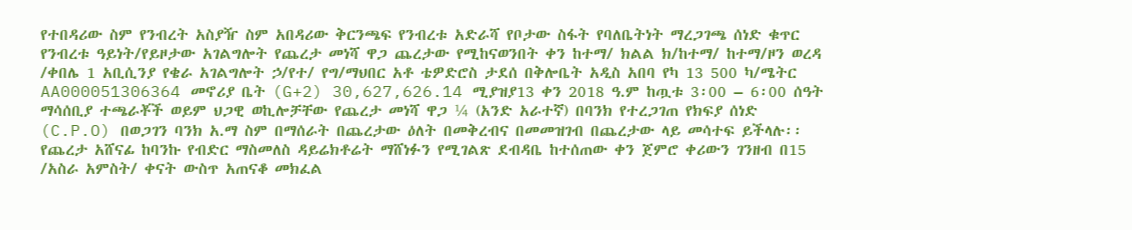የተበዳሪው ስም የንብረት አስያዥ ስም አበዳሪው ቅርንጫፍ የንብረቱ አድራሻ የቦታው ስፋት የባለቤትነት ማረጋገጫ ሰነድ ቁጥር የንብረቱ ዓይነት/የይዞታው አገልግሎት የጨረታ መነሻ ዋጋ ጨረታው የሚከናወንበት ቀን ከተማ/ ክልል ክ/ከተማ/ ከተማ/ዞን ወረዳ /ቀበሌ 1 አቢሲንያ የቄራ አገልግሎት ኃ/የተ/ የግ/ማህበር አቶ ቴዎድሮስ ታደሰ በቅሎቤት አዲስ አበባ የካ 13 500 ካ/ሜትር AA000051306364 መኖሪያ ቤት (G+2) 30,627,626.14 ሚያዝያ13 ቀን 2018 ዓ.ም ከጧቱ 3፡00 – 6፡00 ሰዓት ማሳሰቢያ ተጫራቾች ወይም ህጋዊ ወኪሎቻቸው የጨረታ መነሻ ዋጋ ¼ (አንድ አራተኛ) በባንክ የተረጋገጠ የክፍያ ሰነድ (C.P.O) በወጋገን ባንክ አ.ማ ስም በማሰራት በጨረታው ዕለት በመቅረብና በመመዝገብ በጨረታው ላይ መሳተፍ ይችላሉ፡፡ የጨረታ አሸናፊ ከባንኩ የብድር ማስመለስ ዳይሬክቶሬት ማሸነፉን የሚገልጽ ደብዳቤ ከተሰጠው ቀን ጀምሮ ቀሪውን ገንዘብ በ15 /አስራ አምስት/ ቀናት ውስጥ አጠናቆ መክፈል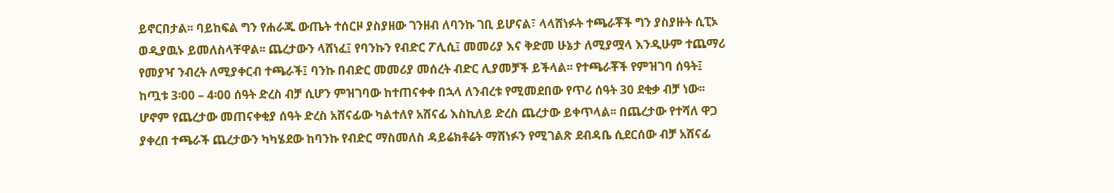ይኖርበታል፡፡ ባይከፍል ግን የሐራጁ ውጤት ተሰርዞ ያስያዘው ገንዘብ ለባንኩ ገቢ ይሆናል፣ ላላሸነፉት ተጫራቾች ግን ያስያዙት ሲፒኦ ወዲያዉኑ ይመለስላቸዋል፡፡ ጨረታውን ላሸነፈ፤ የባንኩን የብድር ፖሊሲ፤ መመሪያ እና ቅድመ ሁኔታ ለሚያሟላ እንዲሁም ተጨማሪ የመያዣ ንብረት ለሚያቀርብ ተጫራች፤ ባንኩ በብድር መመሪያ መሰረት ብድር ሊያመቻች ይችላል፡፡ የተጫራቾች የምዝገባ ሰዓት፤ ከጧቱ 3፡00 – 4፡00 ሰዓት ድረስ ብቻ ሲሆን ምዝገባው ከተጠናቀቀ በኋላ ለንብረቱ የሚመደበው የጥሪ ሰዓት 30 ደቂቃ ብቻ ነው፡፡ ሆኖም የጨረታው መጠናቀቂያ ሰዓት ድረስ አሸናፊው ካልተለየ አሸናፊ እስኪለይ ድረስ ጨረታው ይቀጥላል፡፡ በጨረታው የተሻለ ዋጋ ያቀረበ ተጫራች ጨረታውን ካካሄደው ከባንኩ የብድር ማስመለስ ዳይሬክቶሬት ማሸነፉን የሚገልጽ ደብዳቤ ሲደርሰው ብቻ አሸናፊ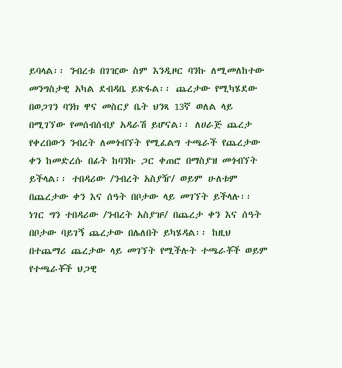ይባላል፡፡ ንብረቱ በገዢው ስም እንዲዞር ባንኩ ለሚመለከተው መንግስታዊ አካል ደብዳቤ ይጽፋል፡፡ ጨረታው የሚካሄደው በወጋገን ባንክ ዋና መስርያ ቤት ህንጻ 13ኛ ወለል ላይ በሚገኘው የመሰብሰብያ አዳራሽ ይሆናል፡፡ ለሀራጅ ጨረታ የቀረበውን ንብረት ለመጎብኘት የሚፈልግ ተጫራች የጨረታው ቀን ከመድረሱ በፊት ከባንኩ ጋር ቀጠሮ በማስያዝ መጎብኘት ይችላል፡፡ ተበዳሪው /ንብረት አስያዥ/ ወይም ሁለቱም በጨረታው ቀን እና ሰዓት በቦታው ላይ መገኘት ይችላሉ፡፡ ነገር ግን ተበዳሪው /ንብረት አስያዡ/ በጨረታ ቀን እና ሰዓት በቦታው ባይገኝ ጨረታው በሌለበት ይካሄዳል፡፡ ከዚህ በተጨማሪ ጨረታው ላይ መገኘት የሚችሉት ተጫራቾች ወይም የተጫራቾች ህጋዊ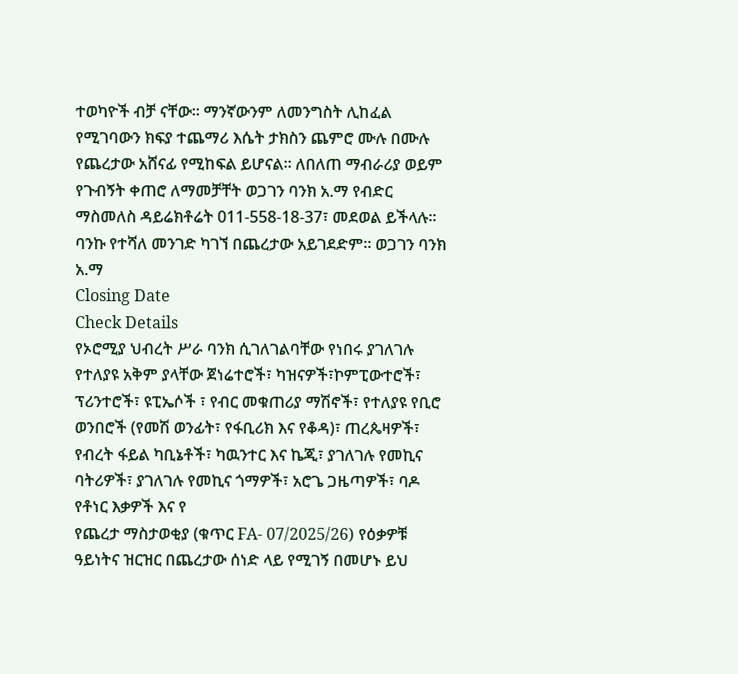ተወካዮች ብቻ ናቸው፡፡ ማንኛውንም ለመንግስት ሊከፈል የሚገባውን ክፍያ ተጨማሪ እሴት ታክስን ጨምሮ ሙሉ በሙሉ የጨረታው አሸናፊ የሚከፍል ይሆናል፡፡ ለበለጠ ማብራሪያ ወይም የጉብኝት ቀጠሮ ለማመቻቸት ወጋገን ባንክ አ.ማ የብድር ማስመለስ ዳይሬክቶሬት 011-558-18-37፣ መደወል ይችላሉ፡፡ ባንኩ የተሻለ መንገድ ካገኘ በጨረታው አይገደድም፡፡ ወጋገን ባንክ አ.ማ
Closing Date
Check Details
የኦሮሚያ ህብረት ሥራ ባንክ ሲገለገልባቸው የነበሩ ያገለገሉ የተለያዩ አቅም ያላቸው ጀነሬተሮች፣ ካዝናዎች፣ኮምፒውተሮች፣ ፕሪንተሮች፣ ዩፒኤሶች ፣ የብር መቁጠሪያ ማሽኖች፣ የተለያዩ የቢሮ ወንበሮች (የመሽ ወንፊት፣ የፋቢሪክ እና የቆዳ)፣ ጠረጴዛዎች፣ የብረት ፋይል ካቢኔቶች፣ ካዉንተር እና ኬጂ፣ ያገለገሉ የመኪና ባትሪዎች፣ ያገለገሉ የመኪና ጎማዎች፣ አሮጌ ጋዜጣዎች፣ ባዶ የቶነር እቃዎች እና የ
የጨረታ ማስታወቂያ (ቁጥር FA- 07/2025/26) የዕቃዎቹ ዓይነትና ዝርዝር በጨረታው ሰነድ ላይ የሚገኝ በመሆኑ ይህ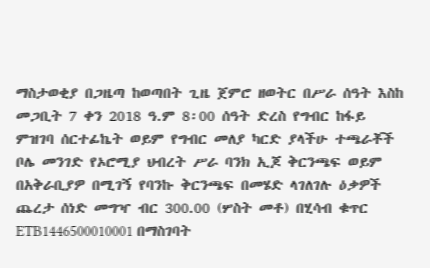ማስታወቂያ በጋዜጣ ከወጣበት ጊዜ ጀምሮ ዘወትር በሥራ ሰዓት እስከ መጋቢት 7 ቀን 2018 ዓ.ም 8፡00 ሰዓት ድረስ የግብር ከፋይ ምዝገባ ሰርተፊኬት ወይም የግብር መለያ ካርድ ያላችሁ ተጫራቾች ቦሌ መንገድ የኦሮሚያ ህብረት ሥራ ባንክ ኢጆ ቅርንጫፍ ወይም በአቅራቢያዎ በሚገኝ የባንኩ ቅርንጫፍ በመሄድ ላገለገሉ ዕቃዎች ጨረታ ሰነድ መግዣ ብር 300.00 (ሦስት መቶ) በሂሳብ ቁጥር ETB1446500010001 በማስገባት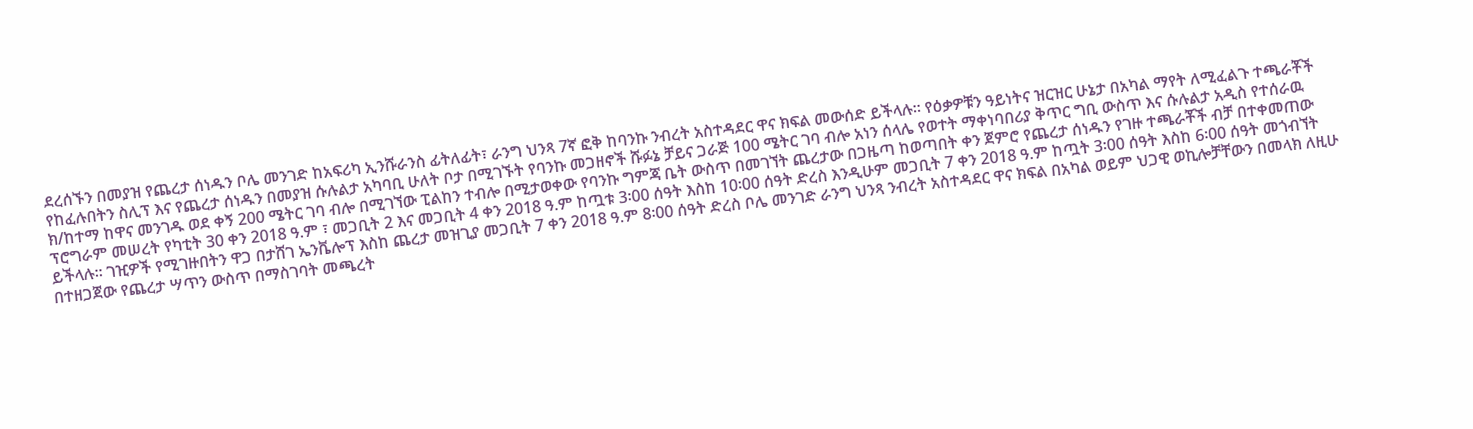ደረሰኙን በመያዝ የጨረታ ሰነዱን ቦሌ መንገድ ከአፍሪካ ኢንሹራንስ ፊትለፊት፣ ራንግ ህንጻ 7ኛ ፎቅ ከባንኩ ንብረት አስተዳደር ዋና ክፍል መውሰድ ይችላሉ። የዕቃዎቹን ዓይነትና ዝርዝር ሁኔታ በአካል ማየት ለሚፈልጉ ተጫራቾች የከፈሉበትን ስሊፕ እና የጨረታ ሰነዱን በመያዝ ሱሉልታ አካባቢ ሁለት ቦታ በሚገኙት የባንኩ መጋዘኖች ሹፉኔ ቻይና ጋራጅ 100 ሜትር ገባ ብሎ አነን ሰላሌ የወተት ማቀነባበሪያ ቅጥር ግቢ ውስጥ እና ሱሉልታ አዲስ የተሰራዉ ክ/ከተማ ከዋና መንገዱ ወደ ቀኝ 200 ሜትር ገባ ብሎ በሚገኘው ፒልከን ተብሎ በሚታወቀው የባንኩ ግምጃ ቤት ውስጥ በመገኘት ጨረታው በጋዜጣ ከወጣበት ቀን ጀምሮ የጨረታ ሰነዱን የገዙ ተጫራቾች ብቻ በተቀመጠው ፕሮግራም መሠረት የካቲት 30 ቀን 2018 ዓ.ም ፣ መጋቢት 2 እና መጋቢት 4 ቀን 2018 ዓ.ም ከጧቱ 3፡00 ሰዓት እስከ 10፡00 ሰዓት ድረስ እንዲሁም መጋቢት 7 ቀን 2018 ዓ.ም ከጧት 3፡00 ሰዓት እስከ 6፡00 ሰዓት መጎብኘት ይችላሉ። ገዢዎች የሚገዙበትን ዋጋ በታሸገ ኤንቬሎፕ እስከ ጨረታ መዝጊያ መጋቢት 7 ቀን 2018 ዓ.ም 8፡00 ሰዓት ድረስ ቦሌ መንገድ ራንግ ህንጻ ንብረት አስተዳደር ዋና ክፍል በአካል ወይም ህጋዊ ወኪሎቻቸውን በመላክ ለዚሁ በተዘጋጀው የጨረታ ሣጥን ውስጥ በማስገባት መጫረት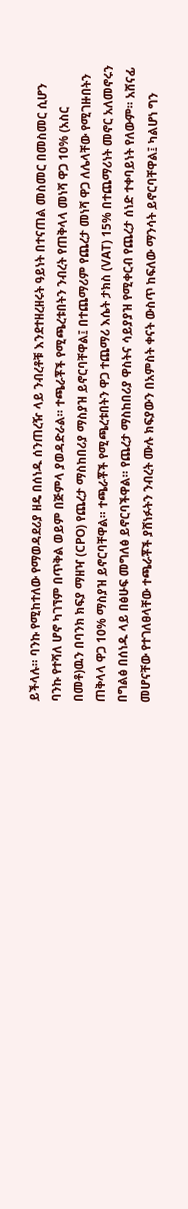ይችላሉ። ባንኩ የሚከተለው የማወዳደሪያ ዘዴ በሰነዱ ሰንጠረዥ ላይ ንብረቶቹ እንደተዘረዘሩት ዓይነት በተናጠል መስመር በመስመር ሲሆን ባንኩ የተሻለ ሆኖ ካገኘም በጥቅል ወይም በጅምላ ያወዳድራል። ተጫራቾች የሚጫረቱበትን ንብረት የጠቅላላ መነሻ ዋጋ 10% (አስር በመቶ)ዉን በባንክ ክፍያ ማዘዣ (CPO) የጨረታ ማስከበሪያ ማስያዝ ይኖርባቸዋል፤ በተጨማሪም የጨረታ መነሻ ዋጋ ለሌላቸው የሚገዙበትን ጠቅላላ ዋጋ 10% ማስያዝ ይኖርባቸዋል። ተጫራቾች የሚጫረቱበትን ዋጋ ተጨማሪ እሴት ታክስ (VAT) 15% በተጨማሪነት መኖር አለመኖሩን በግልፅ በሰነዱ ላይ በፅሁፍ መግለፅ ይኖርባችዋል። የጨረታ ማስከበሪያ ዋስትና ሳይያያዝ የሚቀርብ የጨረታ ሰነድ ተቀባይነት የለውም። አሸናፊ መሆናቸው የተገለፀላቸው ተጫራቾች ያሸነፉትን ንብረት ሙሉ ክፍያውን በአምስት ቀናት ውስጥ ከፍለው ማንሳት ይኖርባቸዋል፤ ካልሆነ ግን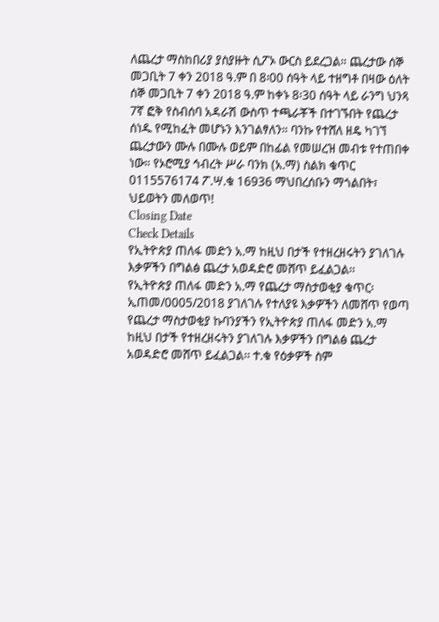ለጨረታ ማስከበሪያ ያስያዙት ሲፖኦ ውርስ ይደረጋል። ጨረታው ሰኞ መጋቢት 7 ቀን 2018 ዓ.ም በ 8፡00 ሰዓት ላይ ተዘግቶ በዛው ዕለት ሰኞ መጋቢት 7 ቀን 2018 ዓ.ም ከቀኑ 8፡30 ሰዓት ላይ ራንግ ህንጻ 7ኛ ፎቅ የስብሰባ አዳራሽ ውስጥ ተጫራቾች በተገኙበት የጨረታ ሰነዱ የሚከፈት መሆኑን እንገልፃለን። ባንኩ የተሸለ ዘዴ ካገኘ ጨረታውን ሙሉ በሙሉ ወይም በከፊል የመሠረዝ መብቱ የተጠበቀ ነው። የኦሮሚያ ኅብረት ሥራ ባንክ (አ.ማ) ስልክ ቁጥር 0115576174 ፖ.ሣ.ቁ 16936 ማህበረሰቡን ማጎልበት፣ ህይወትን መለወጥ!
Closing Date
Check Details
የኢትዮጵያ ጠለፋ መድን አ.ማ ከዚህ በታች የተዘረዘሩትን ያገለገሉ እቃዎችን በግልፅ ጨረታ አወዳድሮ መሸጥ ይፈልጋል፡፡
የኢትዮጵያ ጠለፋ መድን አ.ማ የጨረታ ማስታወቂያ ቁጥር፡ኢጠመ/0005/2018 ያገለገሉ የተለያዩ እቃዎችን ለመሸጥ የወጣ የጨረታ ማስታወቂያ ኩባንያችን የኢትዮጵያ ጠለፋ መድን አ.ማ ከዚህ በታች የተዘረዘሩትን ያገለገሉ እቃዎችን በግልፅ ጨረታ አወዳድሮ መሸጥ ይፈልጋል፡፡ ተ.ቁ የዕቃዎች ስም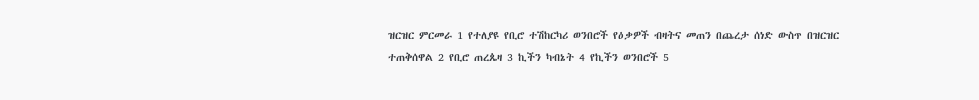ዝርዝር ምርመራ 1 የተለያዩ የቢሮ ተሽከርካሪ ወንበሮች የዕቃዎች ብዛትና መጠን በጨረታ ሰነድ ውስጥ በዝርዝር ተጠቅሰዋል 2 የቢሮ ጠረጴዛ 3 ኪችን ካብኔት 4 የኪችን ወንበሮች 5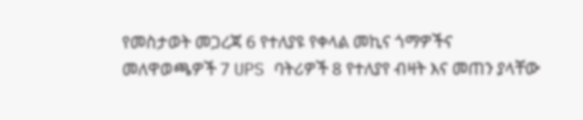የመስታወት መጋረጃ 6 የተለያዩ የቀላል መኪና ጎማዎችና መለዋወጫዎች 7 UPS ባትሪዎች 8 የተለያየ ብዛት እና መጠን ያላቸው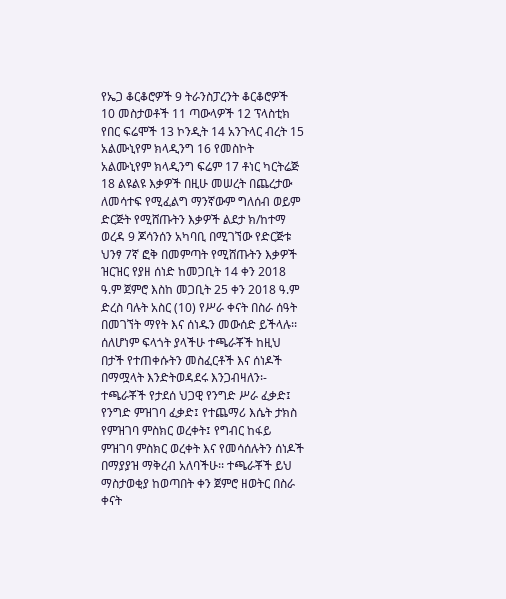የኤጋ ቆርቆሮዎች 9 ትራንስፓረንት ቆርቆሮዎች 10 መስታወቶች 11 ጣውላዎች 12 ፕላስቲክ የበር ፍሬሞች 13 ኮንዲት 14 አንጉላር ብረት 15 አልሙኒየም ክላዲንግ 16 የመስኮት አልሙኒየም ክላዲንግ ፍሬም 17 ቶነር ካርትሬጅ 18 ልዩልዩ እቃዎች በዚሁ መሠረት በጨረታው ለመሳተፍ የሚፈልግ ማንኛውም ግለሰብ ወይም ድርጅት የሚሸጡትን እቃዎች ልደታ ክ/ከተማ ወረዳ 9 ጆሳንሰን አካባቢ በሚገኘው የድርጅቱ ህንፃ 7ኛ ፎቅ በመምጣት የሚሸጡትን እቃዎች ዝርዝር የያዘ ሰነድ ከመጋቢት 14 ቀን 2018 ዓ.ም ጀምሮ እስከ መጋቢት 25 ቀን 2018 ዓ.ም ድረስ ባሉት አስር (10) የሥራ ቀናት በስራ ሰዓት በመገኘት ማየት እና ሰነዱን መውሰድ ይችላሉ፡፡ ሰለሆነም ፍላጎት ያላችሁ ተጫራቾች ከዚህ በታች የተጠቀሱትን መስፈርቶች እና ሰነዶች በማሟላት እንድትወዳደሩ እንጋብዛለን፡- ተጫራቾች የታደሰ ህጋዊ የንግድ ሥራ ፈቃድ፤ የንግድ ምዝገባ ፈቃድ፤ የተጨማሪ እሴት ታክስ የምዝገባ ምስክር ወረቀት፤ የግብር ከፋይ ምዝገባ ምስክር ወረቀት እና የመሳሰሉትን ሰነዶች በማያያዝ ማቅረብ አለባችሁ፡፡ ተጫራቾች ይህ ማስታወቂያ ከወጣበት ቀን ጀምሮ ዘወትር በስራ ቀናት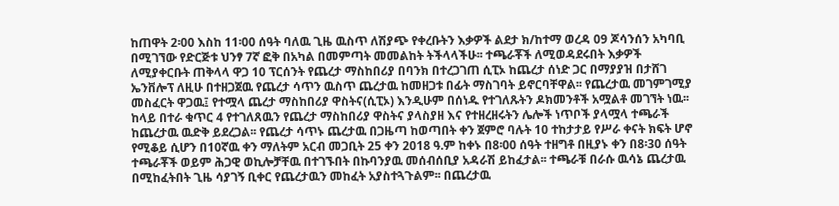ከጠዋት 2፡00 እስከ 11፡00 ሰዓት ባለዉ ጊዜ ዉስጥ ለሽያጭ የቀረቡትን እቃዎች ልደታ ክ/ከተማ ወረዳ 09 ጆሳንሰን አካባቢ በሚገኘው የድርጅቱ ህንፃ 7ኛ ፎቅ በአካል በመምጣት መመልከት ትችላላችሁ፡፡ ተጫራቾች ለሚወዳደሩበት እቃዎች ለሚያቀርቡት ጠቅላላ ዋጋ 10 ፕርሰንት የጨረታ ማስከበሪያ በባንክ በተረጋገጠ ሲፒኦ ከጨረታ ሰነድ ጋር በማያያዝ በታሸገ ኤንቨሎፕ ለዚሁ በተዘጋጀዉ የጨረታ ሳጥን ዉስጥ ጨረታዉ ከመዘጋቱ በፊት ማስገባት ይኖርባቸዋል፡፡ የጨረታዉ መገምገሚያ መስፈርት ዋጋዉ፤ የተሟላ ጨረታ ማስከበሪያ ዋስትና(ሲፒኦ) እንዲሁም በሰነዱ የተገለጹትን ዶክመንቶች አሟልቶ መገኘት ነዉ፡፡ ከላይ በተራ ቁጥር 4 የተገለጸዉን የጨረታ ማስከበሪያ ዋስትና ያላስያዘ እና የተዘረዘሩትን ሌሎች ነጥቦች ያላሟላ ተጫራች ከጨረታዉ ዉድቅ ይደረጋል፡፡ የጨረታ ሳጥኑ ጨረታዉ በጋዜጣ ከወጣበት ቀን ጀምሮ ባሉት 10 ተከታታይ የሥራ ቀናት ክፍት ሆኖ የሚቆይ ሲሆን በ10ኛዉ ቀን ማለትም አርብ መጋቢት 25 ቀን 2018 ዓ.ም ከቀኑ በ8፡00 ሰዓት ተዘግቶ በዚያኑ ቀን በ8፡30 ሰዓት ተጫራቾች ወይም ሕጋዊ ወኪሎቻቸዉ በተገኙበት በኩባንያዉ መሰብሰቢያ አዳራሽ ይከፈታል፡፡ ተጫራቹ በራሱ ዉሳኔ ጨረታዉ በሚከፈትበት ጊዜ ሳያገኝ ቢቀር የጨረታዉን መከፈት አያስተጓጉልም፡፡ በጨረታዉ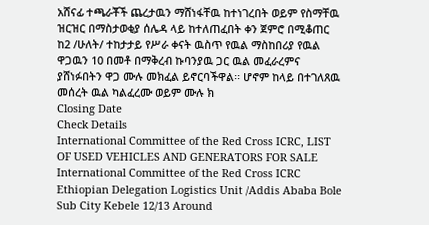አሸናፊ ተጫራቾች ጨረታዉን ማሸነፋቸዉ ከተነገረበት ወይም የስማቸዉ ዝርዝር በማስታወቂያ ሰሌዳ ላይ ከተለጠፈበት ቀን ጀምሮ በሚቆጠር ከ2 /ሁለት/ ተከታታይ የሥራ ቀናት ዉስጥ የዉል ማስከበሪያ የዉል ዋጋዉን 10 በመቶ በማቅረብ ኩባንያዉ ጋር ዉል መፈራረምና ያሸነፉበትን ዋጋ ሙሉ መክፈል ይኖርባችዋል፡፡ ሆኖም ከላይ በተገለጸዉ መሰረት ዉል ካልፈረሙ ወይም ሙሉ ክ
Closing Date
Check Details
International Committee of the Red Cross ICRC, LIST OF USED VEHICLES AND GENERATORS FOR SALE
International Committee of the Red Cross ICRC Ethiopian Delegation Logistics Unit /Addis Ababa Bole Sub City Kebele 12/13 Around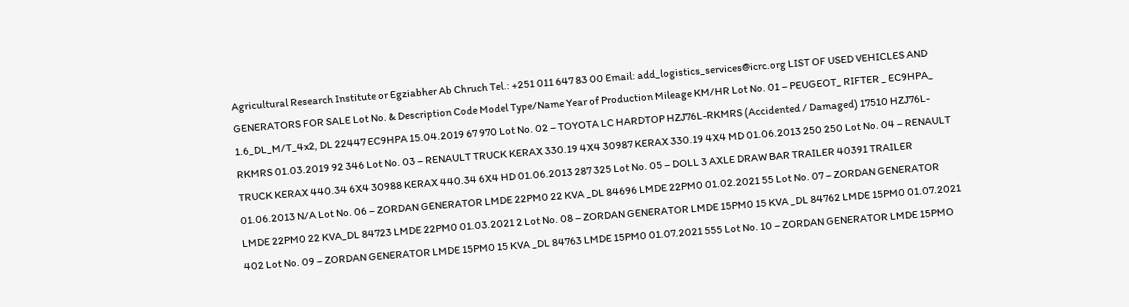Agricultural Research Institute or Egziabher Ab Chruch Tel.: +251 011 647 83 00 Email: add_logistics_services@icrc.org LIST OF USED VEHICLES AND GENERATORS FOR SALE Lot No. & Description Code Model Type/Name Year of Production Mileage KM/HR Lot No. 01 – PEUGEOT_ RIFTER _ EC9HPA_ 1.6_DL_M/T_4x2, DL 22447 EC9HPA 15.04.2019 67 970 Lot No. 02 – TOYOTA LC HARDTOP HZJ76L-RKMRS (Accidented / Damaged) 17510 HZJ76L-RKMRS 01.03.2019 92 346 Lot No. 03 – RENAULT TRUCK KERAX 330.19 4X4 30987 KERAX 330.19 4X4 MD 01.06.2013 250 250 Lot No. 04 – RENAULT TRUCK KERAX 440.34 6X4 30988 KERAX 440.34 6X4 HD 01.06.2013 287 325 Lot No. 05 – DOLL 3 AXLE DRAW BAR TRAILER 40391 TRAILER 01.06.2013 N/A Lot No. 06 – ZORDAN GENERATOR LMDE 22PM0 22 KVA _DL 84696 LMDE 22PM0 01.02.2021 55 Lot No. 07 – ZORDAN GENERATOR LMDE 22PM0 22 KVA_DL 84723 LMDE 22PM0 01.03.2021 2 Lot No. 08 – ZORDAN GENERATOR LMDE 15PM0 15 KVA _DL 84762 LMDE 15PM0 01.07.2021 402 Lot No. 09 – ZORDAN GENERATOR LMDE 15PM0 15 KVA _DL 84763 LMDE 15PM0 01.07.2021 555 Lot No. 10 – ZORDAN GENERATOR LMDE 15PMO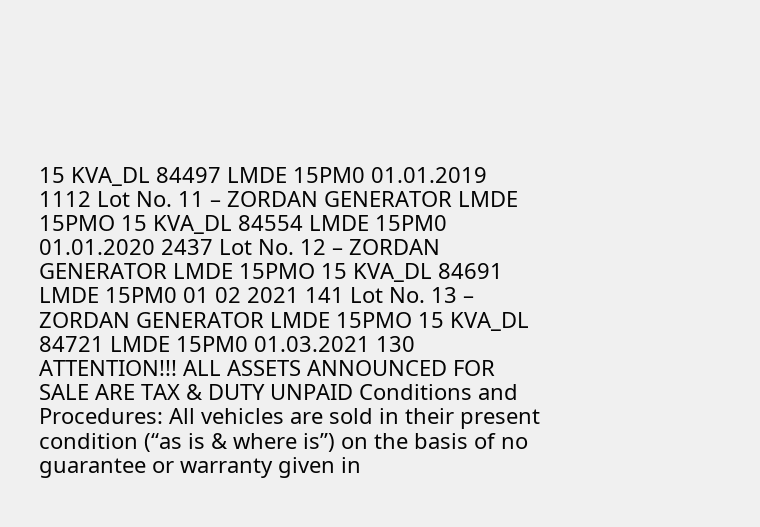15 KVA_DL 84497 LMDE 15PM0 01.01.2019 1112 Lot No. 11 – ZORDAN GENERATOR LMDE 15PMO 15 KVA_DL 84554 LMDE 15PM0 01.01.2020 2437 Lot No. 12 – ZORDAN GENERATOR LMDE 15PMO 15 KVA_DL 84691 LMDE 15PM0 01 02 2021 141 Lot No. 13 – ZORDAN GENERATOR LMDE 15PMO 15 KVA_DL 84721 LMDE 15PM0 01.03.2021 130 ATTENTION!!! ALL ASSETS ANNOUNCED FOR SALE ARE TAX & DUTY UNPAID Conditions and Procedures: All vehicles are sold in their present condition (“as is & where is”) on the basis of no guarantee or warranty given in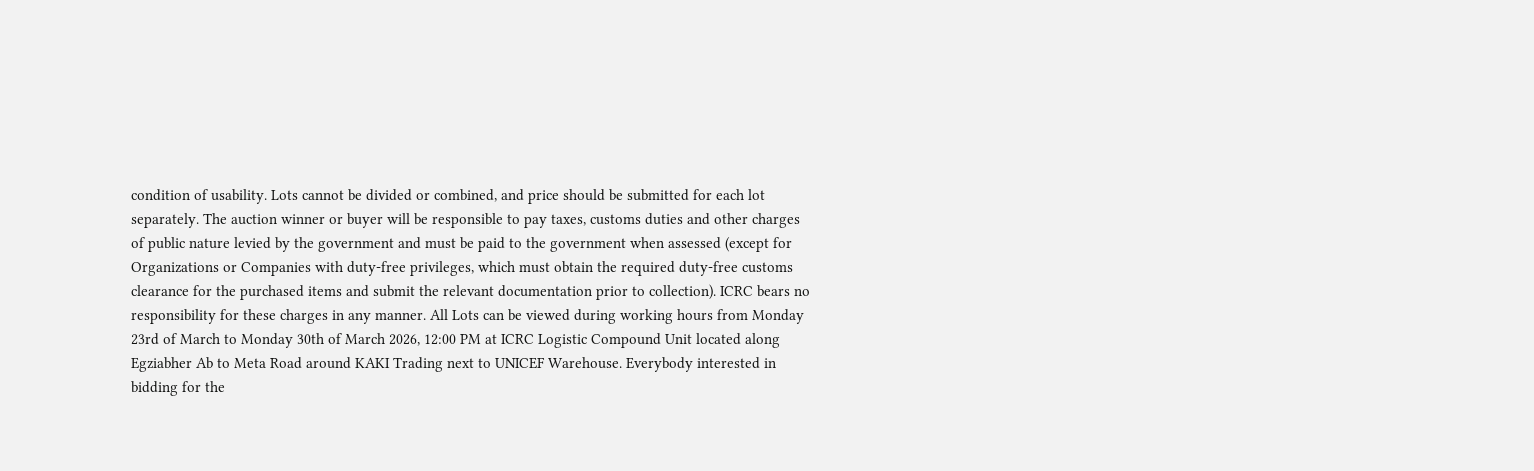condition of usability. Lots cannot be divided or combined, and price should be submitted for each lot separately. The auction winner or buyer will be responsible to pay taxes, customs duties and other charges of public nature levied by the government and must be paid to the government when assessed (except for Organizations or Companies with duty-free privileges, which must obtain the required duty-free customs clearance for the purchased items and submit the relevant documentation prior to collection). ICRC bears no responsibility for these charges in any manner. All Lots can be viewed during working hours from Monday 23rd of March to Monday 30th of March 2026, 12:00 PM at ICRC Logistic Compound Unit located along Egziabher Ab to Meta Road around KAKI Trading next to UNICEF Warehouse. Everybody interested in bidding for the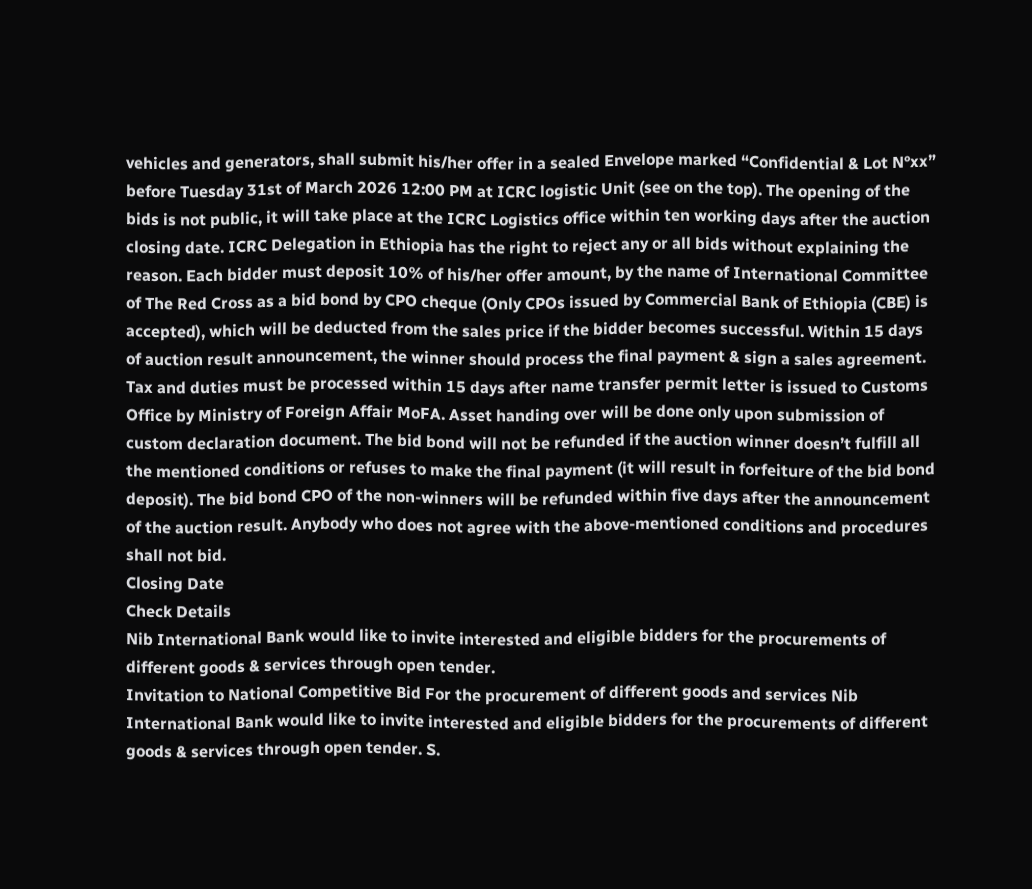vehicles and generators, shall submit his/her offer in a sealed Envelope marked “Confidential & Lot N°xx” before Tuesday 31st of March 2026 12:00 PM at ICRC logistic Unit (see on the top). The opening of the bids is not public, it will take place at the ICRC Logistics office within ten working days after the auction closing date. ICRC Delegation in Ethiopia has the right to reject any or all bids without explaining the reason. Each bidder must deposit 10% of his/her offer amount, by the name of International Committee of The Red Cross as a bid bond by CPO cheque (Only CPOs issued by Commercial Bank of Ethiopia (CBE) is accepted), which will be deducted from the sales price if the bidder becomes successful. Within 15 days of auction result announcement, the winner should process the final payment & sign a sales agreement. Tax and duties must be processed within 15 days after name transfer permit letter is issued to Customs Office by Ministry of Foreign Affair MoFA. Asset handing over will be done only upon submission of custom declaration document. The bid bond will not be refunded if the auction winner doesn’t fulfill all the mentioned conditions or refuses to make the final payment (it will result in forfeiture of the bid bond deposit). The bid bond CPO of the non-winners will be refunded within five days after the announcement of the auction result. Anybody who does not agree with the above-mentioned conditions and procedures shall not bid.
Closing Date
Check Details
Nib International Bank would like to invite interested and eligible bidders for the procurements of different goods & services through open tender.
Invitation to National Competitive Bid For the procurement of different goods and services Nib International Bank would like to invite interested and eligible bidders for the procurements of different goods & services through open tender. S.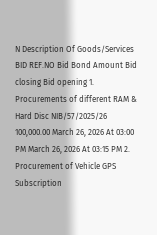N Description Of Goods/Services BID REF.NO Bid Bond Amount Bid closing Bid opening 1. Procurements of different RAM & Hard Disc NIB/57/2025/26 100,000.00 March 26, 2026 At 03:00 PM March 26, 2026 At 03:15 PM 2. Procurement of Vehicle GPS Subscription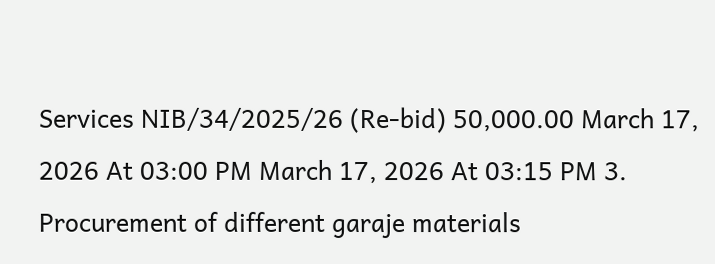Services NIB/34/2025/26 (Re-bid) 50,000.00 March 17, 2026 At 03:00 PM March 17, 2026 At 03:15 PM 3. Procurement of different garaje materials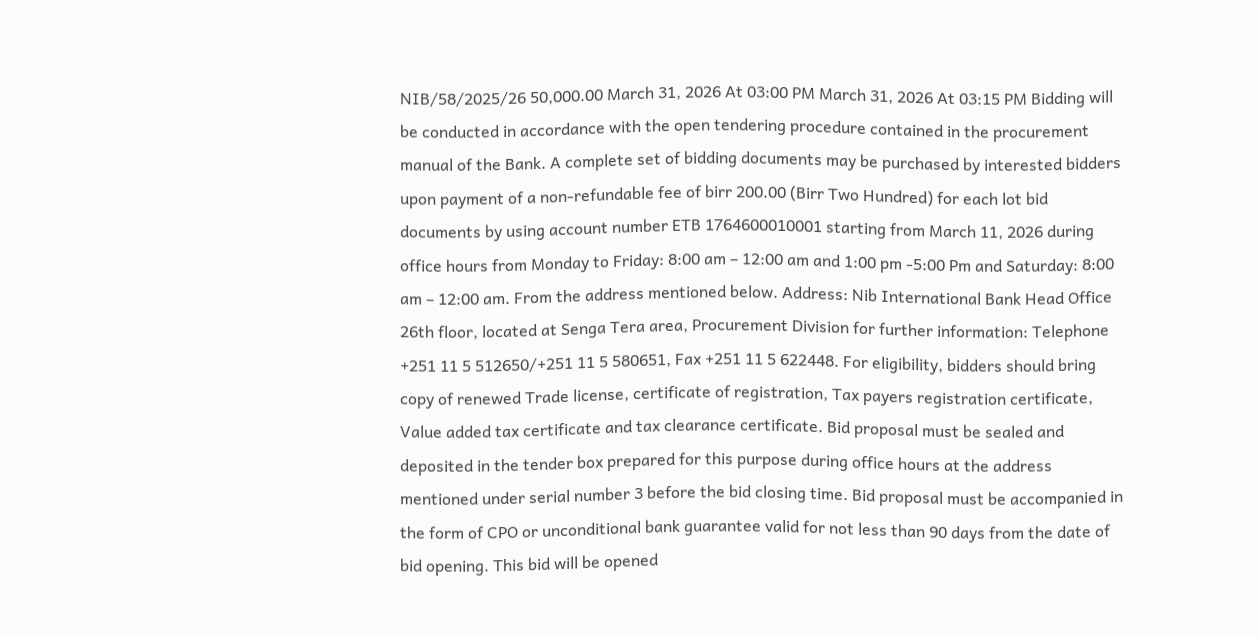NIB/58/2025/26 50,000.00 March 31, 2026 At 03:00 PM March 31, 2026 At 03:15 PM Bidding will be conducted in accordance with the open tendering procedure contained in the procurement manual of the Bank. A complete set of bidding documents may be purchased by interested bidders upon payment of a non-refundable fee of birr 200.00 (Birr Two Hundred) for each lot bid documents by using account number ETB 1764600010001 starting from March 11, 2026 during office hours from Monday to Friday: 8:00 am – 12:00 am and 1:00 pm -5:00 Pm and Saturday: 8:00 am – 12:00 am. From the address mentioned below. Address: Nib International Bank Head Office 26th floor, located at Senga Tera area, Procurement Division for further information: Telephone +251 11 5 512650/+251 11 5 580651, Fax +251 11 5 622448. For eligibility, bidders should bring copy of renewed Trade license, certificate of registration, Tax payers registration certificate, Value added tax certificate and tax clearance certificate. Bid proposal must be sealed and deposited in the tender box prepared for this purpose during office hours at the address mentioned under serial number 3 before the bid closing time. Bid proposal must be accompanied in the form of CPO or unconditional bank guarantee valid for not less than 90 days from the date of bid opening. This bid will be opened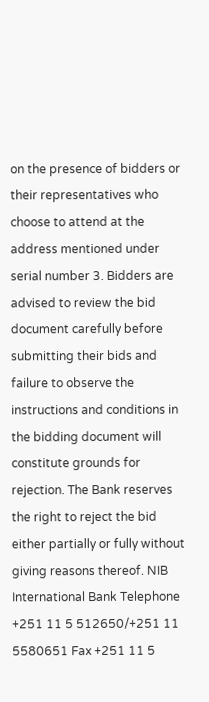on the presence of bidders or their representatives who choose to attend at the address mentioned under serial number 3. Bidders are advised to review the bid document carefully before submitting their bids and failure to observe the instructions and conditions in the bidding document will constitute grounds for rejection. The Bank reserves the right to reject the bid either partially or fully without giving reasons thereof. NIB International Bank Telephone +251 11 5 512650/+251 11 5580651 Fax +251 11 5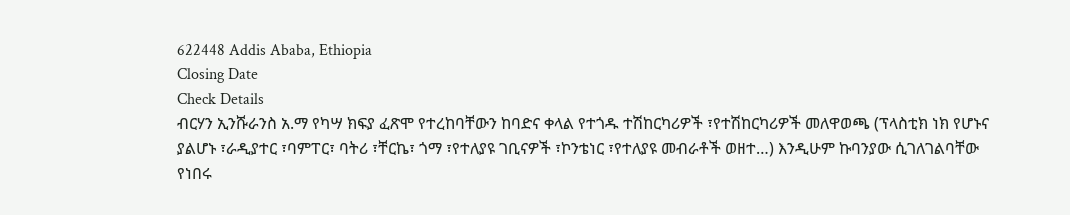622448 Addis Ababa, Ethiopia
Closing Date
Check Details
ብርሃን ኢንሹራንስ አ.ማ የካሣ ክፍያ ፈጽሞ የተረከባቸውን ከባድና ቀላል የተጎዱ ተሽከርካሪዎች ፣የተሽከርካሪዎች መለዋወጫ (ፕላስቲክ ነክ የሆኑና ያልሆኑ ፣ራዲያተር ፣ባምፐር፣ ባትሪ ፣ቸርኬ፣ ጎማ ፣የተለያዩ ገቢናዎች ፣ኮንቴነር ፣የተለያዩ መብራቶች ወዘተ…) እንዲሁም ኩባንያው ሲገለገልባቸው የነበሩ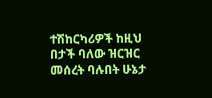ተሽከርካሪዎች ከዚህ በታች ባለው ዝርዝር መሰረት ባሉበት ሁኔታ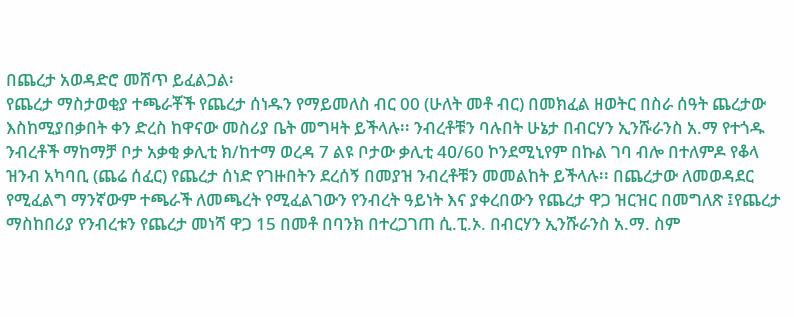በጨረታ አወዳድሮ መሸጥ ይፈልጋል፡
የጨረታ ማስታወቂያ ተጫራቾች የጨረታ ሰነዱን የማይመለስ ብር 00 (ሁለት መቶ ብር) በመክፈል ዘወትር በስራ ሰዓት ጨረታው እስከሚያበቃበት ቀን ድረስ ከዋናው መስሪያ ቤት መግዛት ይችላሉ፡፡ ንብረቶቹን ባሉበት ሁኔታ በብርሃን ኢንሹራንስ አ.ማ የተጎዱ ንብረቶች ማከማቻ ቦታ አቃቂ ቃሊቲ ክ/ከተማ ወረዳ 7 ልዩ ቦታው ቃሊቲ 4ዐ/60 ኮንደሚኒየም በኩል ገባ ብሎ በተለምዶ የቆላ ዝንብ አካባቢ (ጨሬ ሰፈር) የጨረታ ሰነድ የገዙበትን ደረሰኝ በመያዝ ንብረቶቹን መመልከት ይችላሉ፡፡ በጨረታው ለመወዳደር የሚፈልግ ማንኛውም ተጫራች ለመጫረት የሚፈልገውን የንብረት ዓይነት እና ያቀረበውን የጨረታ ዋጋ ዝርዝር በመግለጽ ፤የጨረታ ማስከበሪያ የንብረቱን የጨረታ መነሻ ዋጋ 15 በመቶ በባንክ በተረጋገጠ ሲ.ፒ.ኦ. በብርሃን ኢንሹራንስ አ.ማ. ስም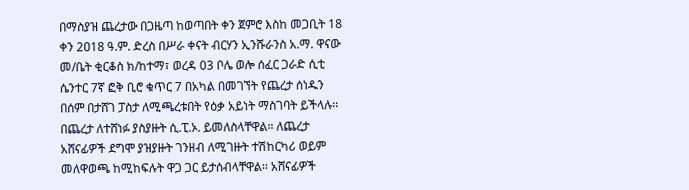በማስያዝ ጨረታው በጋዜጣ ከወጣበት ቀን ጀምሮ እስከ መጋቢት 18 ቀን 2ዐ18 ዓ.ም. ድረስ በሥራ ቀናት ብርሃን ኢንሹራንስ አ.ማ. ዋናው መ/ቤት ቂርቆስ ክ/ከተማ፣ ወረዳ 03 ቦሌ ወሎ ሰፈር ጋራድ ሲቲ ሴንተር 7ኛ ፎቅ ቢሮ ቁጥር 7 በአካል በመገኘት የጨረታ ሰነዱን በሰም በታሸገ ፓስታ ለሚጫረቱበት የዕቃ አይነት ማስገባት ይችላሉ፡፡ በጨረታ ለተሸነፉ ያስያዙት ሲ.ፒ.ኦ. ይመለስላቸዋል፡፡ ለጨረታ አሸናፊዎች ደግሞ ያዝያዙት ገንዘብ ለሚገዙት ተሽከርካሪ ወይም መለዋወጫ ከሚከፍሉት ዋጋ ጋር ይታሰብላቸዋል፡፡ አሸናፊዎች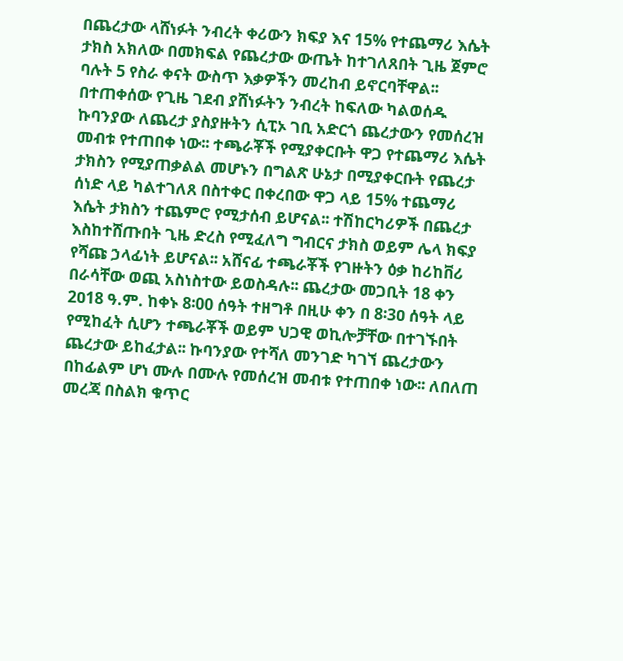በጨረታው ላሸነፉት ንብረት ቀሪውን ክፍያ እና 15% የተጨማሪ እሴት ታክስ አክለው በመክፍል የጨረታው ውጤት ከተገለጸበት ጊዜ ጀምሮ ባሉት 5 የስራ ቀናት ውስጥ እቃዎችን መረከብ ይኖርባቸዋል፡፡ በተጠቀሰው የጊዜ ገደብ ያሸነፉትን ንብረት ከፍለው ካልወሰዱ ኩባንያው ለጨረታ ያስያዙትን ሲፒኦ ገቢ አድርጎ ጨረታውን የመሰረዝ መብቱ የተጠበቀ ነው፡፡ ተጫራቾች የሚያቀርቡት ዋጋ የተጨማሪ እሴት ታክስን የሚያጠቃልል መሆኑን በግልጽ ሁኔታ በሚያቀርቡት የጨረታ ሰነድ ላይ ካልተገለጸ በስተቀር በቀረበው ዋጋ ላይ 15% ተጨማሪ እሴት ታክስን ተጨምሮ የሚታሰብ ይሆናል፡፡ ተሽከርካሪዎች በጨረታ እስከተሸጡበት ጊዜ ድረስ የሚፈለግ ግብርና ታክስ ወይም ሌላ ክፍያ የሻጩ ኃላፊነት ይሆናል፡፡ አሸናፊ ተጫራቾች የገዙትን ዕቃ ከሪከቨሪ በራሳቸው ወጪ አስነስተው ይወስዳሉ፡፡ ጨረታው መጋቢት 18 ቀን 2ዐ18 ዓ.ም. ከቀኑ 8፡00 ሰዓት ተዘግቶ በዚሁ ቀን በ 8፡3ዐ ሰዓት ላይ የሚከፈት ሲሆን ተጫራቾች ወይም ህጋዊ ወኪሎቻቸው በተገኙበት ጨረታው ይከፈታል፡፡ ኩባንያው የተሻለ መንገድ ካገኘ ጨረታውን በከፊልም ሆነ ሙሉ በሙሉ የመሰረዝ መብቱ የተጠበቀ ነው፡፡ ለበለጠ መረጃ በስልክ ቁጥር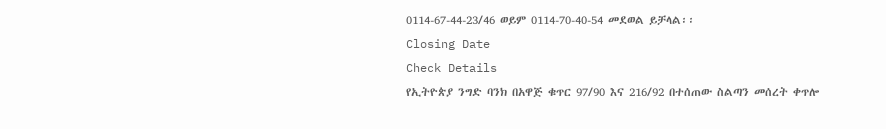0114-67-44-23/46 ወይም 0114-70-40-54 መደወል ይቻላል፡፡
Closing Date
Check Details
የኢትዮጵያ ንግድ ባንክ በአዋጅ ቁጥር 97/90 እና 216/92 በተሰጠው ስልጣን መሰረት ቀጥሎ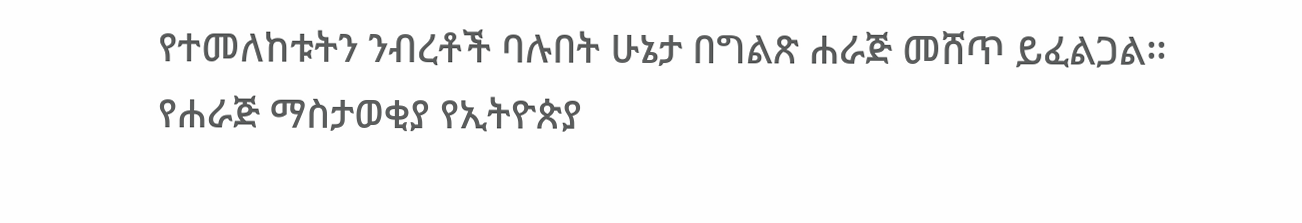የተመለከቱትን ንብረቶች ባሉበት ሁኔታ በግልጽ ሐራጅ መሸጥ ይፈልጋል፡፡
የሐራጅ ማስታወቂያ የኢትዮጵያ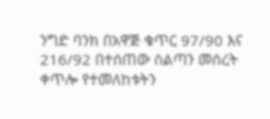ንግድ ባንክ በአዋጅ ቁጥር 97/90 እና 216/92 በተሰጠው ስልጣን መሰረት ቀጥሎ የተመለከቱትን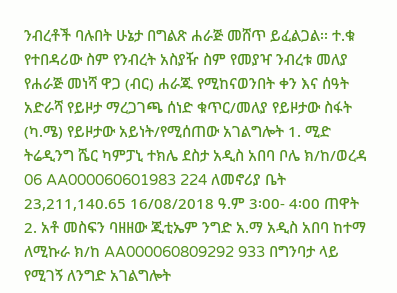ንብረቶች ባሉበት ሁኔታ በግልጽ ሐራጅ መሸጥ ይፈልጋል፡፡ ተ.ቁ የተበዳሪው ስም የንብረት አስያዥ ስም የመያዣ ንብረቱ መለያ የሐራጅ መነሻ ዋጋ (ብር) ሐራጁ የሚከናወንበት ቀን እና ሰዓት አድራሻ የይዞታ ማረጋገጫ ሰነድ ቁጥር/መለያ የይዞታው ስፋት (ካ.ሜ) የይዞታው አይነት/የሚሰጠው አገልግሎት 1. ሚድ ትሬዲንግ ሼር ካምፓኒ ተክሌ ደስታ አዲስ አበባ ቦሌ ክ/ከ/ወረዳ 06 AA000060601983 224 ለመኖሪያ ቤት 23,211,140.65 16/08/2018 ዓ.ም 3፡00- 4፡00 ጠዋት 2. አቶ መስፍን ባዘዘው ጂቲኤም ንግድ አ.ማ አዲስ አበባ ከተማ ለሚኩራ ክ/ከ AA000060809292 933 በግንባታ ላይ የሚገኝ ለንግድ አገልግሎት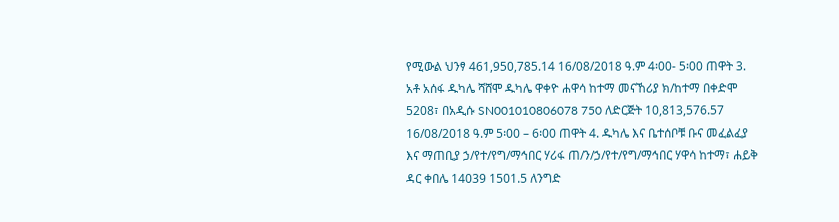የሚውል ህንፃ 461,950,785.14 16/08/2018 ዓ.ም 4፡00- 5፡00 ጠዋት 3. አቶ አሰፋ ዱካሌ ሻሸሞ ዱካሌ ዋቀዮ ሐዋሳ ከተማ መናኸሪያ ክ/ከተማ በቀድሞ 5208፣ በአዲሱ SN001010806078 750 ለድርጅት 10,813,576.57 16/08/2018 ዓ.ም 5፡00 – 6፡00 ጠዋት 4. ዱካሌ እና ቤተሰቦቹ ቡና መፈልፈያ እና ማጠቢያ ኃ/የተ/የግ/ማኅበር ሃሪፋ ጠ/ን/ኃ/የተ/የግ/ማኅበር ሃዋሳ ከተማ፣ ሐይቅ ዳር ቀበሌ 14039 1501.5 ለንግድ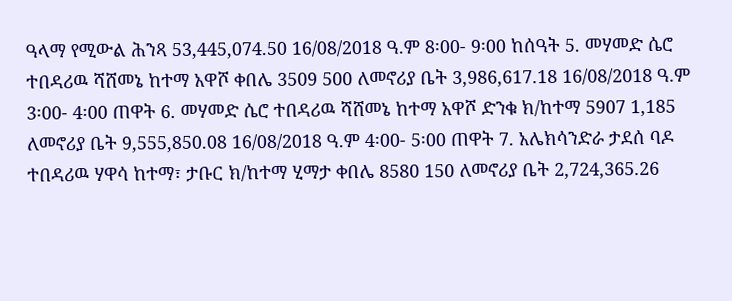ዓላማ የሚውል ሕንጻ 53,445,074.50 16/08/2018 ዓ.ም 8፡00- 9፡00 ከሰዓት 5. መሃመድ ሴሮ ተበዳሪዉ ሻሸመኔ ከተማ አዋሾ ቀበሌ 3509 500 ለመኖሪያ ቤት 3,986,617.18 16/08/2018 ዓ.ም 3፡00- 4፡00 ጠዋት 6. መሃመድ ሴሮ ተበዳሪዉ ሻሸመኔ ከተማ አዋሾ ድንቁ ክ/ከተማ 5907 1,185 ለመኖሪያ ቤት 9,555,850.08 16/08/2018 ዓ.ም 4፡00- 5፡00 ጠዋት 7. አሌክሳንድራ ታደሰ ባዶ ተበዳሪዉ ሃዋሳ ከተማ፣ ታቡር ክ/ከተማ ሂማታ ቀበሌ 8580 150 ለመኖሪያ ቤት 2,724,365.26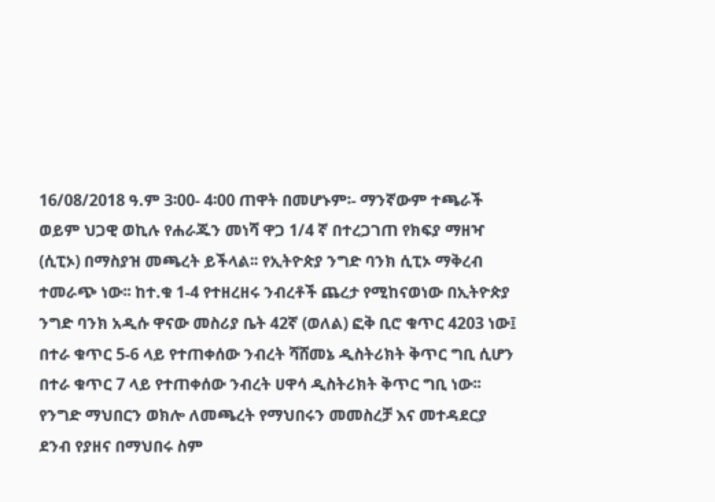16/08/2018 ዓ.ም 3፡00- 4፡00 ጠዋት በመሆኑም፡- ማንኛውም ተጫራች ወይም ህጋዊ ወኪሉ የሐራጁን መነሻ ዋጋ 1/4 ኛ በተረጋገጠ የክፍያ ማዘዣ (ሲፒኦ) በማስያዝ መጫረት ይችላል፡፡ የኢትዮጵያ ንግድ ባንክ ሲፒኦ ማቅረብ ተመራጭ ነው፡፡ ከተ.ቁ 1-4 የተዘረዘሩ ንብረቶች ጨረታ የሚከናወነው በኢትዮጵያ ንግድ ባንክ አዲሱ ዋናው መስሪያ ቤት 42ኛ (ወለል) ፎቅ ቢሮ ቁጥር 4203 ነው፤ በተራ ቁጥር 5-6 ላይ የተጠቀሰው ንብረት ሻሸመኔ ዲስትሪክት ቅጥር ግቢ ሲሆን በተራ ቁጥር 7 ላይ የተጠቀሰው ንብረት ሀዋሳ ዲስትሪክት ቅጥር ግቢ ነው፡፡ የንግድ ማህበርን ወክሎ ለመጫረት የማህበሩን መመስረቻ እና መተዳደርያ ደንብ የያዘና በማህበሩ ስም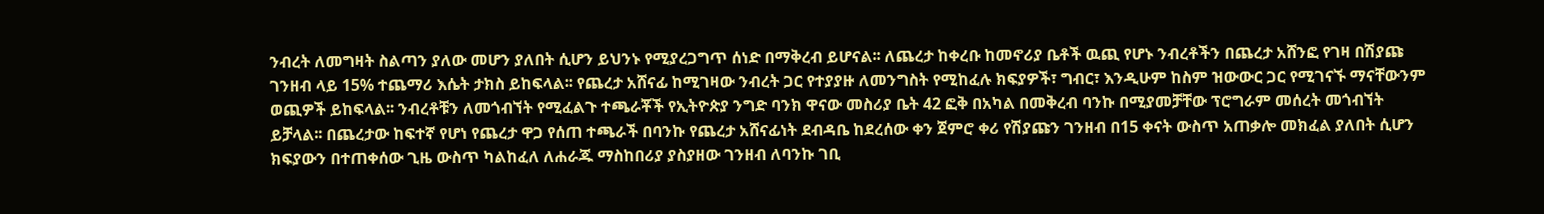ንብረት ለመግዛት ስልጣን ያለው መሆን ያለበት ሲሆን ይህንኑ የሚያረጋግጥ ሰነድ በማቅረብ ይሆናል፡፡ ለጨረታ ከቀረቡ ከመኖሪያ ቤቶች ዉጪ የሆኑ ንብረቶችን በጨረታ አሸንፎ የገዛ በሽያጩ ገንዘብ ላይ 15% ተጨማሪ እሴት ታክስ ይከፍላል፡፡ የጨረታ አሸናፊ ከሚገዛው ንብረት ጋር የተያያዙ ለመንግስት የሚከፈሉ ክፍያዎች፣ ግብር፣ እንዲሁም ከስም ዝውውር ጋር የሚገናኙ ማናቸውንም ወጪዎች ይከፍላል፡፡ ንብረቶቹን ለመጎብኘት የሚፈልጉ ተጫራቾች የኢትዮጵያ ንግድ ባንክ ዋናው መስሪያ ቤት 42 ፎቅ በአካል በመቅረብ ባንኩ በሚያመቻቸው ፕሮግራም መሰረት መጎብኘት ይቻላል፡፡ በጨረታው ከፍተኛ የሆነ የጨረታ ዋጋ የሰጠ ተጫራች በባንኩ የጨረታ አሸናፊነት ደብዳቤ ከደረሰው ቀን ጀምሮ ቀሪ የሽያጩን ገንዘብ በ15 ቀናት ውስጥ አጠቃሎ መክፈል ያለበት ሲሆን ክፍያውን በተጠቀሰው ጊዜ ውስጥ ካልከፈለ ለሐራጁ ማስከበሪያ ያስያዘው ገንዘብ ለባንኩ ገቢ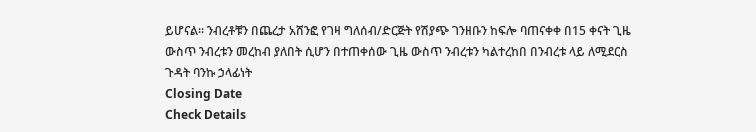ይሆናል፡፡ ንብረቶቹን በጨረታ አሸንፎ የገዛ ግለሰብ/ድርጅት የሽያጭ ገንዘቡን ከፍሎ ባጠናቀቀ በ15 ቀናት ጊዜ ውስጥ ንብረቱን መረከብ ያለበት ሲሆን በተጠቀሰው ጊዜ ውስጥ ንብረቱን ካልተረከበ በንብረቱ ላይ ለሚደርስ ጉዳት ባንኩ ኃላፊነት
Closing Date
Check Details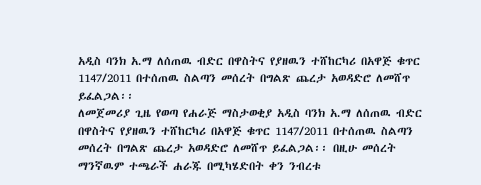አዲስ ባንክ አ.ማ ለሰጠዉ ብድር በዋስትና የያዘዉን ተሸከርካሪ በአዋጅ ቁጥር 1147/2011 በተሰጠዉ ስልጣን መሰረት በግልጽ ጨረታ አወዳድሮ ለመሸጥ ይፈልጋል፡፡
ለመጀመሪያ ጊዜ የወጣ የሐራጅ ማስታወቂያ አዲስ ባንክ አ.ማ ለሰጠዉ ብድር በዋስትና የያዘዉን ተሸከርካሪ በአዋጅ ቁጥር 1147/2011 በተሰጠዉ ስልጣን መሰረት በግልጽ ጨረታ አወዳድሮ ለመሸጥ ይፈልጋል፡፡ በዚሁ መሰረት ማንኛዉም ተጫራች ሐራጁ በሚካሄድበት ቀን ንብረቱ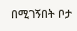በሚገኝበት ቦታ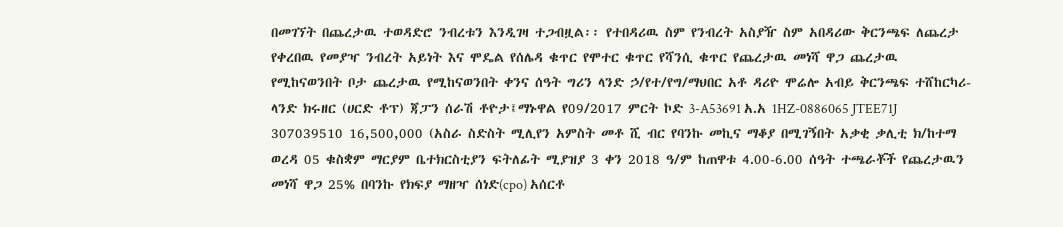በመገኘት በጨረታዉ ተወዳድሮ ንብረቱን እንዲገዛ ተጋብዟል፡፡ የተበዳሪዉ ስም የንብረት አስያዥ ስም አበዳሪው ቅርንጫፍ ለጨረታ የቀረበዉ የመያዣ ንብረት አይነት እና ሞዴል የሰሌዳ ቁጥር የሞተር ቁጥር የሻንሲ ቁጥር የጨረታዉ መነሻ ዋጋ ጨረታዉ የሚከናወንበት ቦታ ጨረታዉ የሚከናወንበት ቀንና ሰዓት ግሪን ላንድ ኃ/የተ/የግ/ማህበር አቶ ዳሪዮ ሞሬሎ አብይ ቅርንጫፍ ተሸከርካሪ-ላንድ ክሩዘር (ሀርድ ቶፕ) ጃፓን ሰራሽ ቶዮታ፤ማኑዋል የ09/2017 ምርት ኮድ 3-A53691 አ.አ 1HZ-0886065 JTEE71J 307039510 16,500,000 (አስራ ስድስት ሚሊየን አምስት መቶ ሺ ብር የባንኩ መኪና ማቆያ በሚገኝበት አቃቂ ቃሊቲ ክ/ከተማ ወረዳ 05 ቁስቋም ማርያም ቤተክርስቲያን ፍትለፊት ሚያዝያ 3 ቀን 2018 ዓ/ም ከጠዋቱ 4.00-6.00 ሰዓት ተጫራቾች የጨረታዉን መነሻ ዋጋ 25% በባንኩ የክፍያ ማዘዣ ሰነድ(cpo) አሰርቶ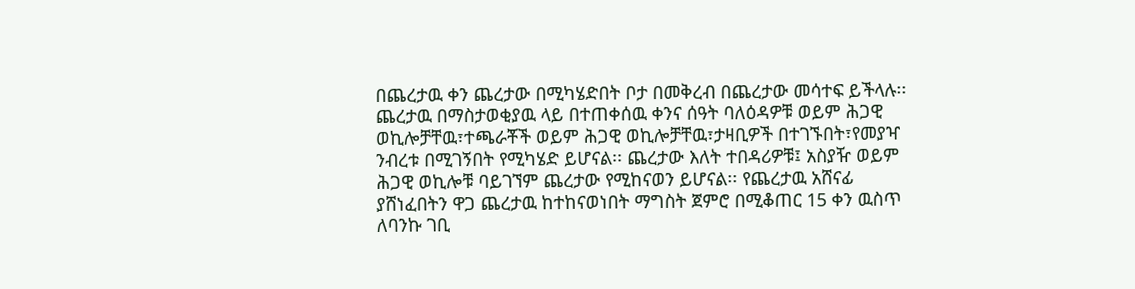በጨረታዉ ቀን ጨረታው በሚካሄድበት ቦታ በመቅረብ በጨረታው መሳተፍ ይችላሉ፡፡ ጨረታዉ በማስታወቂያዉ ላይ በተጠቀሰዉ ቀንና ሰዓት ባለዕዳዎቹ ወይም ሕጋዊ ወኪሎቻቸዉ፣ተጫራቾች ወይም ሕጋዊ ወኪሎቻቸዉ፣ታዛቢዎች በተገኙበት፣የመያዣ ንብረቱ በሚገኝበት የሚካሄድ ይሆናል፡፡ ጨረታው እለት ተበዳሪዎቹ፤ አስያዥ ወይም ሕጋዊ ወኪሎቹ ባይገኘም ጨረታው የሚከናወን ይሆናል፡፡ የጨረታዉ አሸናፊ ያሸነፈበትን ዋጋ ጨረታዉ ከተከናወነበት ማግስት ጀምሮ በሚቆጠር 15 ቀን ዉስጥ ለባንኩ ገቢ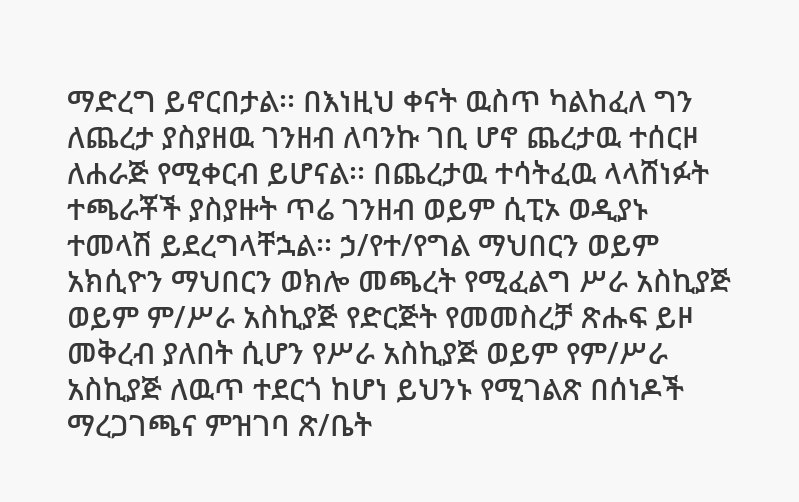ማድረግ ይኖርበታል፡፡ በእነዚህ ቀናት ዉስጥ ካልከፈለ ግን ለጨረታ ያስያዘዉ ገንዘብ ለባንኩ ገቢ ሆኖ ጨረታዉ ተሰርዞ ለሐራጅ የሚቀርብ ይሆናል፡፡ በጨረታዉ ተሳትፈዉ ላላሸነፉት ተጫራቾች ያስያዙት ጥሬ ገንዘብ ወይም ሲፒኦ ወዲያኑ ተመላሽ ይደረግላቸኋል፡፡ ኃ/የተ/የግል ማህበርን ወይም አክሲዮን ማህበርን ወክሎ መጫረት የሚፈልግ ሥራ አስኪያጅ ወይም ም/ሥራ አስኪያጅ የድርጅት የመመስረቻ ጽሑፍ ይዞ መቅረብ ያለበት ሲሆን የሥራ አስኪያጅ ወይም የም/ሥራ አስኪያጅ ለዉጥ ተደርጎ ከሆነ ይህንኑ የሚገልጽ በሰነዶች ማረጋገጫና ምዝገባ ጽ/ቤት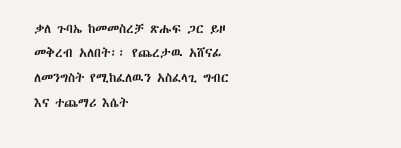ቃለ ጉባኤ ከመመስረቻ ጽሑፍ ጋር ይዞ መቅረብ አለበት፡፡ የጨረታዉ አሸናፊ ለመንግስት የሚከፈለዉን አስፈላጊ ግብር እና ተጨማሪ እሴት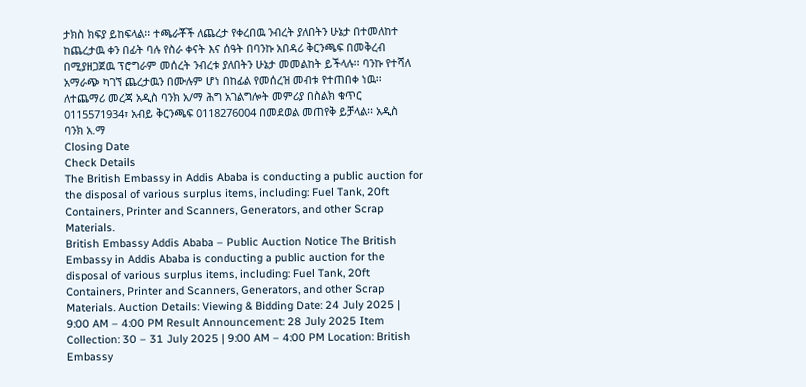ታክስ ክፍያ ይከፍላል፡፡ ተጫራቾች ለጨረታ የቀረበዉ ንብረት ያለበትን ሁኔታ በተመለከተ ከጨረታዉ ቀን በፊት ባሉ የስራ ቀናት እና ሰዓት በባንኩ አበዳሪ ቅርንጫፍ በመቅረብ በሚያዘጋጀዉ ፕሮግራም መሰረት ንብረቱ ያለበትን ሁኔታ መመልከት ይችላሉ፡፡ ባንኩ የተሻለ አማራጭ ካገኘ ጨረታዉን በሙሉም ሆነ በከፊል የመሰረዝ መብቱ የተጠበቀ ነዉ፡፡ ለተጨማሪ መረጃ አዲስ ባንክ አ/ማ ሕግ አገልግሎት መምሪያ በስልክ ቁጥር 0115571934፣ አብይ ቅርንጫፍ 0118276004 በመደወል መጠየቅ ይቻላል፡፡ አዲስ ባንክ አ.ማ
Closing Date
Check Details
The British Embassy in Addis Ababa is conducting a public auction for the disposal of various surplus items, including: Fuel Tank, 20ft Containers, Printer and Scanners, Generators, and other Scrap Materials.
British Embassy Addis Ababa – Public Auction Notice The British Embassy in Addis Ababa is conducting a public auction for the disposal of various surplus items, including: Fuel Tank, 20ft Containers, Printer and Scanners, Generators, and other Scrap Materials. Auction Details: Viewing & Bidding Date: 24 July 2025 | 9:00 AM – 4:00 PM Result Announcement: 28 July 2025 Item Collection: 30 – 31 July 2025 | 9:00 AM – 4:00 PM Location: British Embassy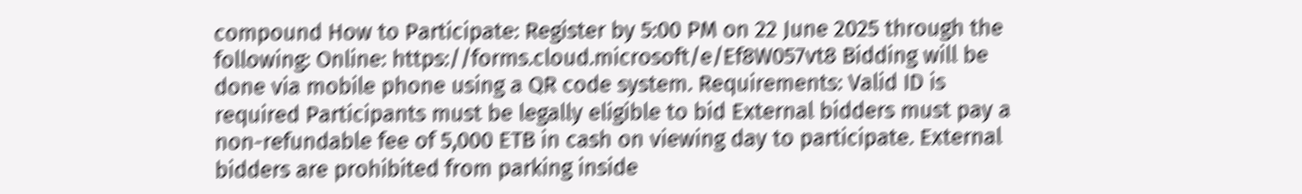compound How to Participate: Register by 5:00 PM on 22 June 2025 through the following: Online: https://forms.cloud.microsoft/e/Ef8W057vt8 Bidding will be done via mobile phone using a QR code system. Requirements: Valid ID is required Participants must be legally eligible to bid External bidders must pay a non-refundable fee of 5,000 ETB in cash on viewing day to participate. External bidders are prohibited from parking inside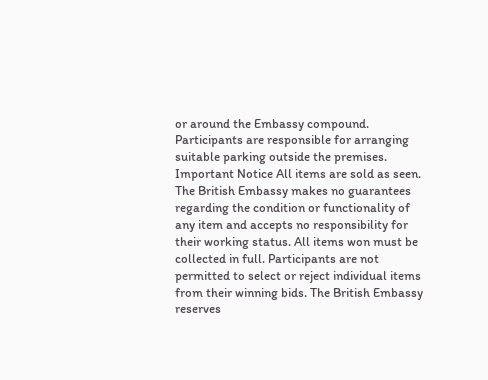or around the Embassy compound. Participants are responsible for arranging suitable parking outside the premises. Important Notice All items are sold as seen. The British Embassy makes no guarantees regarding the condition or functionality of any item and accepts no responsibility for their working status. All items won must be collected in full. Participants are not permitted to select or reject individual items from their winning bids. The British Embassy reserves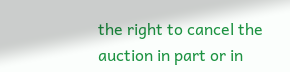the right to cancel the auction in part or in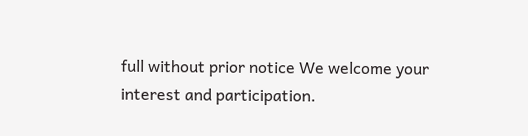full without prior notice We welcome your interest and participation.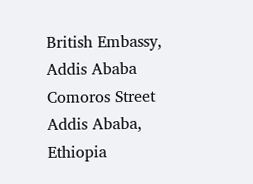British Embassy, Addis Ababa Comoros Street Addis Ababa, Ethiopia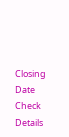Closing Date
Check Details